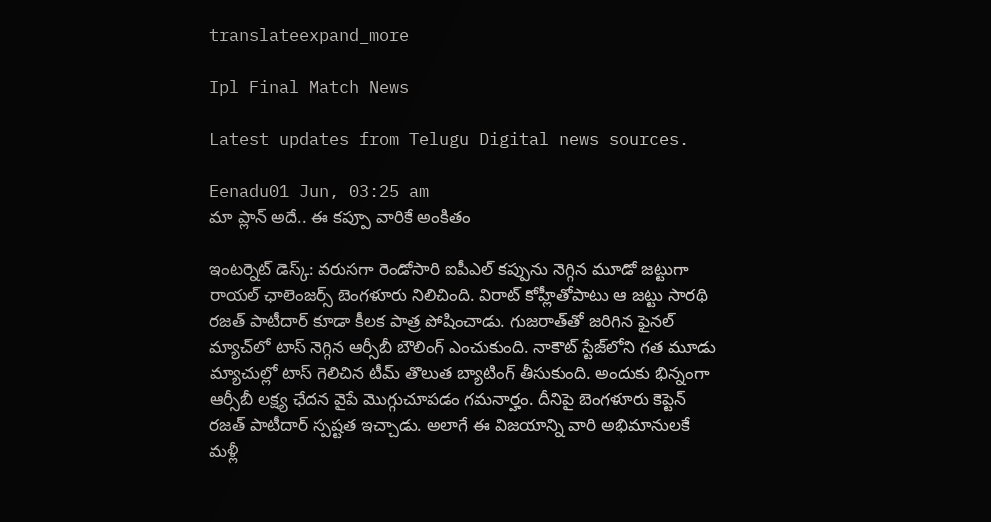translateexpand_more

Ipl Final Match News

Latest updates from Telugu Digital news sources.

Eenadu01 Jun, 03:25 am
మా ప్లాన్ అదే.. ఈ కప్పూ వారికే అంకితం

ఇంటర్నెట్ డెస్క్‌: వరుసగా రెండోసారి ఐపీఎల్ కప్పును నెగ్గిన మూడో జట్టుగా రాయల్ ఛాలెంజర్స్ బెంగళూరు నిలిచింది. విరాట్ కోహ్లీతోపాటు ఆ జట్టు సారథి రజత్ పాటీదార్‌ కూడా కీలక పాత్ర పోషించాడు. గుజరాత్‌తో జరిగిన ఫైనల్ మ్యాచ్‌లో టాస్ నెగ్గిన ఆర్సీబీ బౌలింగ్‌ ఎంచుకుంది. నాకౌట్‌ స్టేజ్‌లోని గత మూడు మ్యాచుల్లో టాస్‌ గెలిచిన టీమ్‌ తొలుత బ్యాటింగ్‌ తీసుకుంది. అందుకు భిన్నంగా ఆర్సీబీ లక్ష్య ఛేదన వైపే మొగ్గుచూపడం గమనార్హం. దీనిపై బెంగళూరు కెప్టెన్ రజత్ పాటీదార్ స్పష్టత ఇచ్చాడు. అలాగే ఈ విజయాన్ని వారి అభిమానులకే మళ్లీ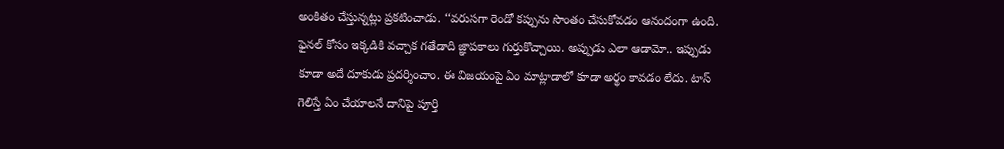అంకితం చేస్తున్నట్లు ప్రకటించాడు. ‘‘వరుసగా రెండో కప్పును సొంతం చేసుకోవడం ఆనందంగా ఉంది. ఫైనల్‌ కోసం ఇక్కడికి వచ్చాక గతేడాది జ్ఞాపకాలు గుర్తుకొచ్చాయి. అప్పుడు ఎలా ఆడామో.. ఇప్పుడు కూడా అదే దూకుడు ప్రదర్శించాం. ఈ విజయంపై ఏం మాట్లాడాలో కూడా అర్థం కావడం లేదు. టాస్‌ గెలిస్తే ఏం చేయాలనే దానిపై పూర్తి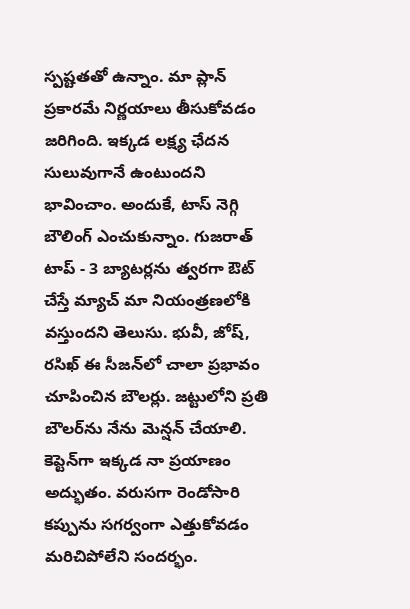స్పష్టతతో ఉన్నాం. మా ప్లాన్ ప్రకారమే నిర్ణయాలు తీసుకోవడం జరిగింది. ఇక్కడ లక్ష్య ఛేదన సులువుగానే ఉంటుందని భావించాం. అందుకే, టాస్ నెగ్గి బౌలింగ్‌ ఎంచుకున్నాం. గుజరాత్ టాప్ - 3 బ్యాటర్లను త్వరగా ఔట్ చేస్తే మ్యాచ్ మా నియంత్రణలోకి వస్తుందని తెలుసు. భువీ, జోష్, రసిఖ్ ఈ సీజన్‌లో చాలా ప్రభావం చూపించిన బౌలర్లు. జట్టులోని ప్రతి బౌలర్‌ను నేను మెన్షన్ చేయాలి. కెప్టెన్‌గా ఇక్కడ నా ప్రయాణం అద్భుతం. వరుసగా రెండోసారి కప్పును సగర్వంగా ఎత్తుకోవడం మరిచిపోలేని సందర్భం.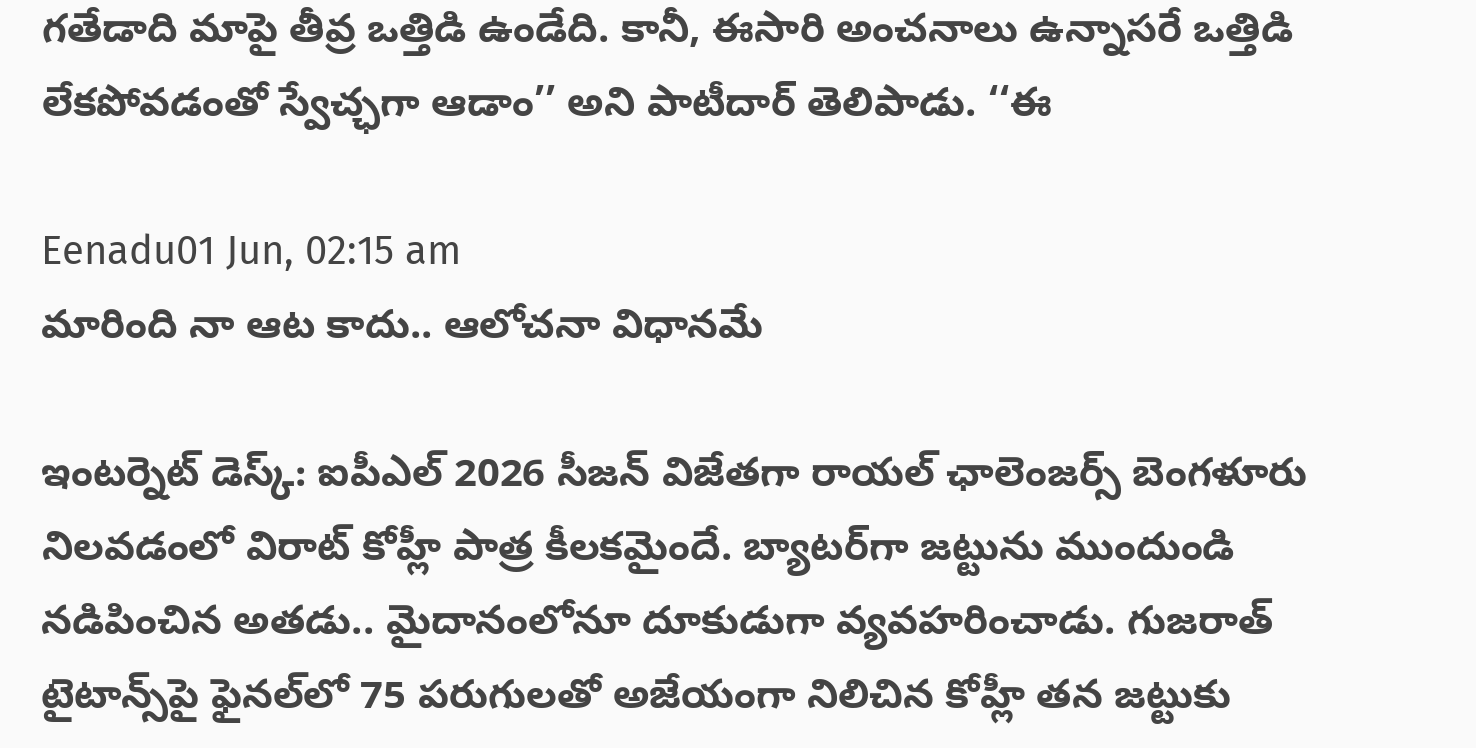గతేడాది మాపై తీవ్ర ఒత్తిడి ఉండేది. కానీ, ఈసారి అంచనాలు ఉన్నాసరే ఒత్తిడి లేకపోవడంతో స్వేచ్ఛగా ఆడాం’’ అని పాటీదార్ తెలిపాడు. ‘‘ఈ

Eenadu01 Jun, 02:15 am
మారింది నా ఆట కాదు.. ఆలోచనా విధానమే

ఇంటర్నెట్ డెస్క్‌: ఐపీఎల్ 2026 సీజన్‌ విజేతగా రాయల్ ఛాలెంజర్స్‌ బెంగళూరు నిలవడంలో విరాట్ కోహ్లీ పాత్ర కీలకమైందే. బ్యాటర్‌గా జట్టును ముందుండి నడిపించిన అతడు.. మైదానంలోనూ దూకుడుగా వ్యవహరించాడు. గుజరాత్‌ టైటాన్స్‌పై ఫైనల్‌లో 75 పరుగులతో అజేయంగా నిలిచిన కోహ్లీ తన జట్టుకు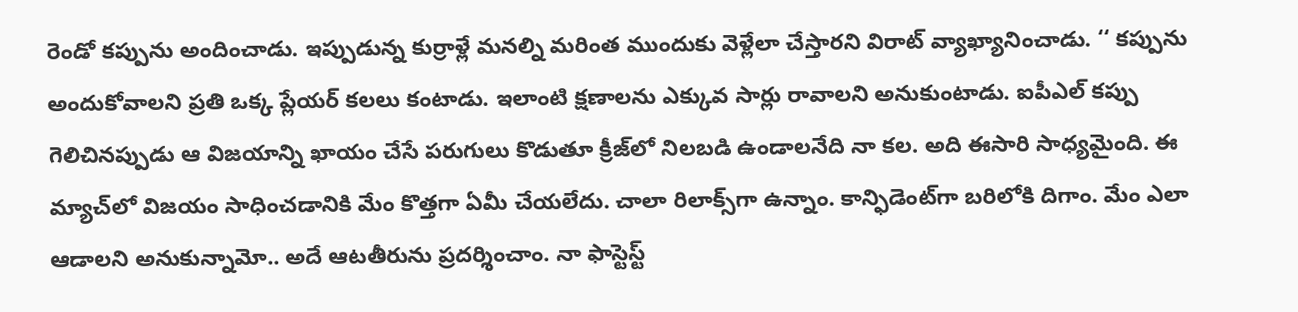రెండో కప్పును అందించాడు. ఇప్పుడున్న కుర్రాళ్లే మనల్ని మరింత ముందుకు వెళ్లేలా చేస్తారని విరాట్ వ్యాఖ్యానించాడు. ‘‘ కప్పును అందుకోవాలని ప్రతి ఒక్క ప్లేయర్‌ కలలు కంటాడు. ఇలాంటి క్షణాలను ఎక్కువ సార్లు రావాలని అనుకుంటాడు. ఐపీఎల్ కప్పు గెలిచినప్పుడు ఆ విజయాన్ని ఖాయం చేసే పరుగులు కొడుతూ క్రీజ్‌లో నిలబడి ఉండాలనేది నా కల. అది ఈసారి సాధ్యమైంది. ఈ మ్యాచ్‌లో విజయం సాధించడానికి మేం కొత్తగా ఏమీ చేయలేదు. చాలా రిలాక్స్‌గా ఉన్నాం. కాన్ఫిడెంట్‌గా బరిలోకి దిగాం. మేం ఎలా ఆడాలని అనుకున్నామో.. అదే ఆటతీరును ప్రదర్శించాం. నా ఫాస్టెస్ట్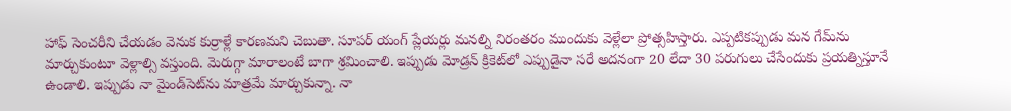హాఫ్ సెంచరీని చేయడం వెనుక కుర్రాళ్లే కారణమని చెబుతా. సూపర్ యంగ్‌ ప్లేయర్లు మనల్ని నిరంతరం ముందుకు వెళ్లేలా ప్రోత్సహిస్తారు. ఎప్పటికప్పుడు మన గేమ్‌ను మార్చుకుంటూ వెళ్లాల్సి వస్తుంది. మెరుగ్గా మారాలంటే బాగా శ్రమించాలి. ఇప్పుడు మోడ్రన్ క్రికెట్‌లో ఎప్పుడైనా సరే అదనంగా 20 లేదా 30 పరుగులు చేసేందుకు ప్రయత్నిస్తూనే ఉండాలి. ఇప్పుడు నా మైండ్‌సెట్‌ను మాత్రమే మార్చుకున్నా. నా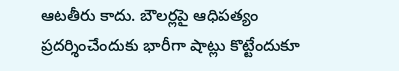ఆటతీరు కాదు. బౌలర్లపై ఆధిపత్యం ప్రదర్శించేందుకు భారీగా షాట్లు కొట్టేందుకూ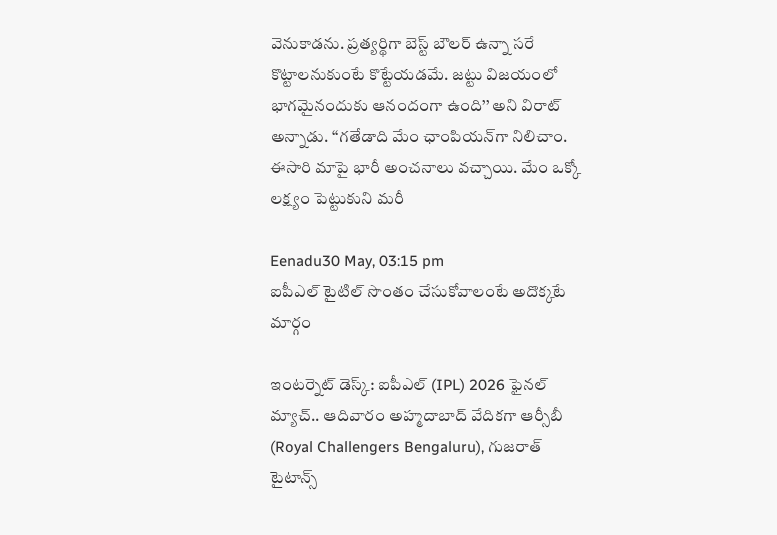వెనుకాడను. ప్రత్యర్థిగా బెస్ట్ బౌలర్‌ ఉన్నా సరే కొట్టాలనుకుంటే కొట్టేయడమే. జట్టు విజయంలో భాగమైనందుకు ఆనందంగా ఉంది’’ అని విరాట్ అన్నాడు. ‘‘గతేడాది మేం ఛాంపియన్‌గా నిలిచాం. ఈసారి మాపై భారీ అంచనాలు వచ్చాయి. మేం ఒక్కో లక్ష్యం పెట్టుకుని మరీ

Eenadu30 May, 03:15 pm
ఐపీఎల్ టైటిల్ సొంతం చేసుకోవాలంటే అదొక్కటే మార్గం

ఇంటర్నెట్‌ డెస్క్‌: ఐపీఎల్‌ (IPL) 2026 ఫైనల్‌ మ్యాచ్‌.. ఆదివారం అహ్మదాబాద్‌ వేదికగా ఆర్సీబీ (Royal Challengers Bengaluru), గుజరాత్‌ టైటాన్స్‌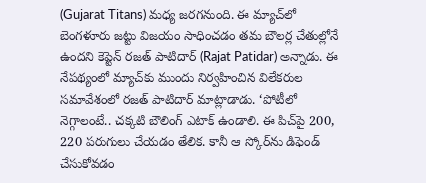(Gujarat Titans) మధ్య జరగనుంది. ఈ మ్యాచ్‌లో బెంగళూరు జట్టు విజయం సాధించడం తమ బౌలర్ల చేతుల్లోనే ఉందని కెప్టెన్‌ రజత్‌ పాటిదార్‌ (Rajat Patidar) అన్నాడు. ఈ నేపథ్యంలో మ్యాచ్‌కు ముందు నిర్వహించిన విలేకరుల సమావేశంలో రజత్‌ పాటిదార్‌ మాట్లాడాడు. ‘పోటీలో నెగ్గాలంటే.. చక్కటి బౌలింగ్‌ ఎటాక్‌ ఉండాలి. ఈ పిచ్‌పై 200, 220 పరుగులు చేయడం తేలిక. కానీ ఆ స్కోర్‌ను డిఫెండ్‌ చేసుకోవడం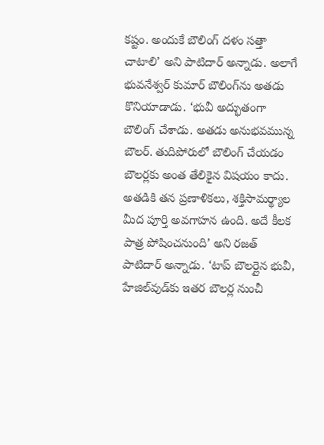కష్టం. అందుకే బౌలింగ్‌ దళం సత్తా చాటాలి’ అని పాటిదార్ అన్నాడు. అలాగే భువనేశ్వర్‌ కుమార్‌ బౌలింగ్‌ను అతడు కొనియాడాడు. ‘భువీ అద్భుతంగా బౌలింగ్‌ చేశాడు. అతడు అనుభవమున్న బౌలర్‌. తుదిపోరులో బౌలింగ్‌ చేయడం బౌలర్లకు అంత తేలికైన విషయం కాదు. అతడికి తన ప్రణాళికలు, శక్తిసామర్థ్యాల మీద పూర్తి అవగాహన ఉంది. అదే కీలక పాత్ర పోషించనుంది’ అని రజత్‌ పాటిదార్‌ అన్నాడు. ‘టాప్‌ బౌలర్లైన భువీ, హేజిల్‌వుడ్‌కు ఇతర బౌలర్ల నుంచీ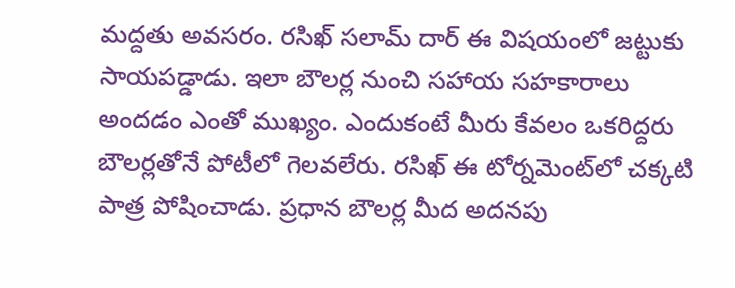మద్దతు అవసరం. రసిఖ్‌ సలామ్‌ దార్‌ ఈ విషయంలో జట్టుకు సాయపడ్డాడు. ఇలా బౌలర్ల నుంచి సహాయ సహకారాలు అందడం ఎంతో ముఖ్యం. ఎందుకంటే మీరు కేవలం ఒకరిద్దరు బౌలర్లతోనే పోటీలో గెలవలేరు. రసిఖ్‌ ఈ టోర్నమెంట్‌లో చక్కటి పాత్ర పోషించాడు. ప్రధాన బౌలర్ల మీద అదనపు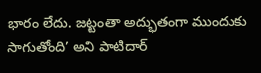భారం లేదు. జట్టంతా అద్భుతంగా ముందుకు సాగుతోంది’ అని పాటిదార్‌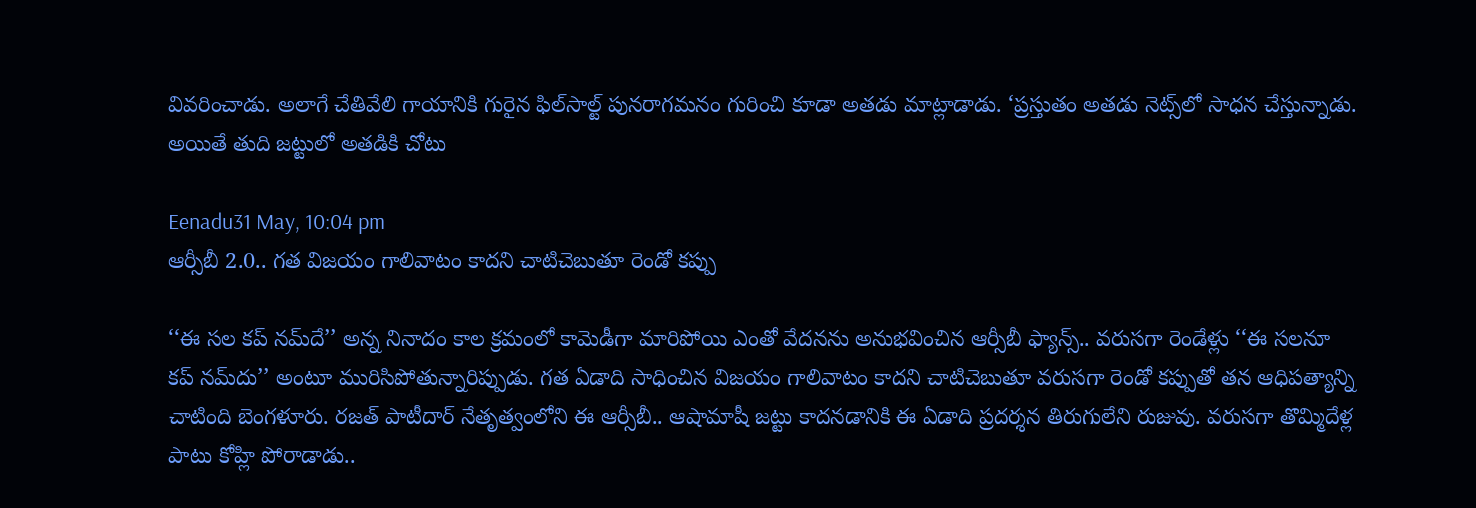వివరించాడు. అలాగే చేతివేలి గాయానికి గురైన ఫిల్‌సాల్ట్‌ పునరాగమనం గురించి కూడా అతడు మాట్లాడాడు. ‘ప్రస్తుతం అతడు నెట్స్‌లో సాధన చేస్తున్నాడు. అయితే తుది జట్టులో అతడికి చోటు

Eenadu31 May, 10:04 pm
ఆర్సీబీ 2.0.. గత విజయం గాలివాటం కాదని చాటిచెబుతూ రెండో కప్పు

‘‘ఈ సల కప్‌ నమ్‌దే’’ అన్న నినాదం కాల క్రమంలో కామెడీగా మారిపోయి ఎంతో వేదనను అనుభవించిన ఆర్సీబీ ఫ్యాన్స్‌.. వరుసగా రెండేళ్లు ‘‘ఈ సలనూ కప్‌ నమ్‌దు’’ అంటూ మురిసిపోతున్నారిప్పుడు. గత ఏడాది సాధించిన విజయం గాలివాటం కాదని చాటిచెబుతూ వరుసగా రెండో కప్పుతో తన ఆధిపత్యాన్ని చాటింది బెంగళూరు. రజత్‌ పాటీదార్‌ నేతృత్వంలోని ఈ ఆర్సీబీ.. ఆషామాషీ జట్టు కాదనడానికి ఈ ఏడాది ప్రదర్శన తిరుగులేని రుజువు. వరుసగా తొమ్మిదేళ్ల పాటు కోహ్లి పోరాడాడు..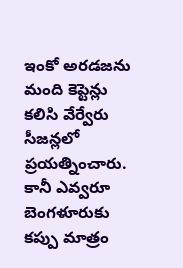ఇంకో అరడజను మంది కెప్టెన్లు కలిసి వేర్వేరు సీజన్లలో ప్రయత్నించారు. కానీ ఎవ్వరూ బెంగళూరుకు కప్పు మాత్రం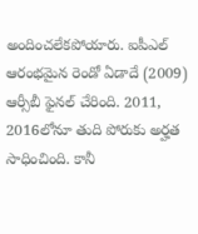అందించలేకపోయారు. ఐపీఎల్‌ ఆరంభమైన రెండో ఏడాదే (2009) ఆర్సీబీ ఫైనల్‌ చేరింది. 2011, 2016లోనూ తుది పోరుకు అర్హత సాధించింది. కానీ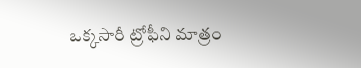ఒక్కసారీ ట్రోఫీని మాత్రం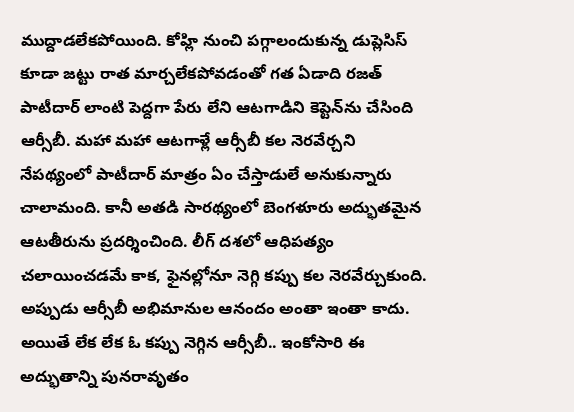ముద్దాడలేకపోయింది. కోహ్లి నుంచి పగ్గాలందుకున్న డుప్లెసిస్‌ కూడా జట్టు రాత మార్చలేకపోవడంతో గత ఏడాది రజత్‌ పాటీదార్‌ లాంటి పెద్దగా పేరు లేని ఆటగాడిని కెప్టెన్‌ను చేసింది ఆర్సీబీ. మహా మహా ఆటగాళ్లే ఆర్సీబీ కల నెరవేర్చని నేపథ్యంలో పాటీదార్‌ మాత్రం ఏం చేస్తాడులే అనుకున్నారు చాలామంది. కానీ అతడి సారథ్యంలో బెంగళూరు అద్భుతమైన ఆటతీరును ప్రదర్శించింది. లీగ్‌ దశలో ఆధిపత్యం చలాయించడమే కాక, ఫైనల్లోనూ నెగ్గి కప్పు కల నెరవేర్చుకుంది. అప్పుడు ఆర్సీబీ అభిమానుల ఆనందం అంతా ఇంతా కాదు. అయితే లేక లేక ఓ కప్పు నెగ్గిన ఆర్సీబీ.. ఇంకోసారి ఈ అద్భుతాన్ని పునరావృతం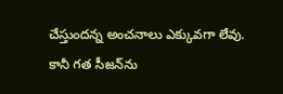చేస్తుందన్న అంచనాలు ఎక్కువగా లేవు. కానీ గత సీజన్‌ను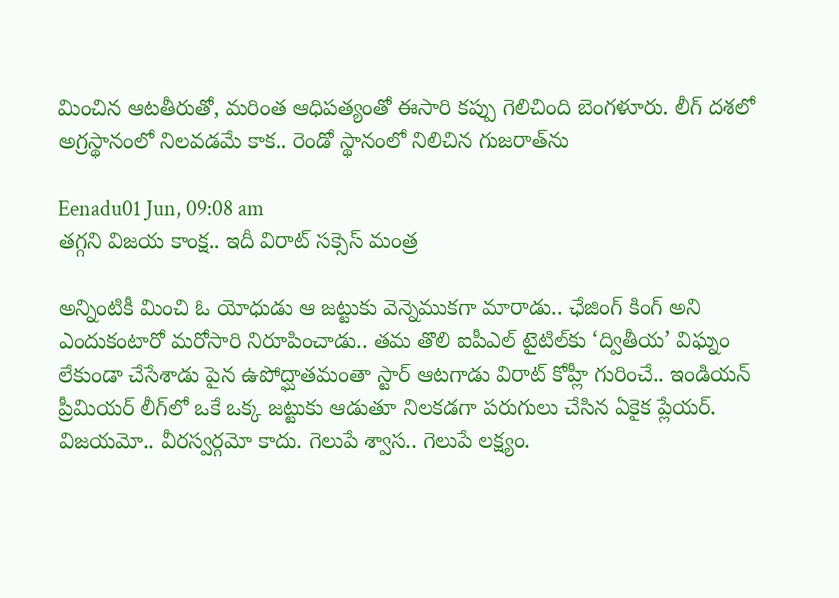మించిన ఆటతీరుతో, మరింత ఆధిపత్యంతో ఈసారి కప్పు గెలిచింది బెంగళూరు. లీగ్‌ దశలో అగ్రస్థానంలో నిలవడమే కాక.. రెండో స్థానంలో నిలిచిన గుజరాత్‌ను

Eenadu01 Jun, 09:08 am
తగ్గని విజయ కాంక్ష.. ఇదీ విరాట్ సక్సెస్ మంత్ర

అన్నింటికీ మించి ఓ యోధుడు ఆ జట్టుకు వెన్నెముకగా మారాడు.. ఛేజింగ్‌ కింగ్‌ అని ఎందుకంటారో మరోసారి నిరూపించాడు.. తమ తొలి ఐపీఎల్ టైటిల్‌కు ‘ద్వితీయ’ విఘ్నం లేకుండా చేసేశాడు పైన ఉపోద్ఘాతమంతా స్టార్ ఆటగాడు విరాట్ కోహ్లీ గురించే.. ఇండియన్ ప్రీమియర్‌ లీగ్‌లో ఒకే ఒక్క జట్టుకు ఆడుతూ నిలకడగా పరుగులు చేసిన ఏకైక ప్లేయర్. విజయమో.. వీరస్వర్గమో కాదు. గెలుపే శ్వాస.. గెలుపే లక్ష్యం.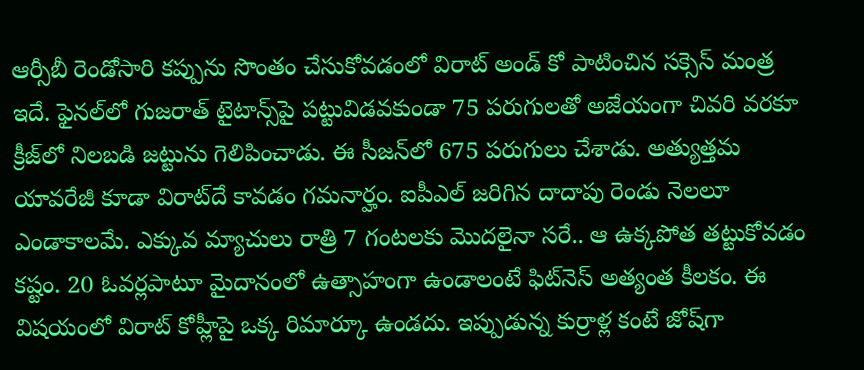ఆర్సీబీ రెండోసారి కప్పును సొంతం చేసుకోవడంలో విరాట్ అండ్‌ కో పాటించిన సక్సెస్ మంత్ర ఇదే. ఫైనల్‌లో గుజరాత్‌ టైటాన్స్‌పై పట్టువిడవకుండా 75 పరుగులతో అజేయంగా చివరి వరకూ క్రీజ్‌లో నిలబడి జట్టును గెలిపించాడు. ఈ సీజన్‌లో 675 పరుగులు చేశాడు. అత్యుత్తమ యావరేజీ కూడా విరాట్‌దే కావడం గమనార్హం. ఐపీఎల్ జరిగిన దాదాపు రెండు నెలలూ ఎండాకాలమే. ఎక్కువ మ్యాచులు రాత్రి 7 గంటలకు మొదలైనా సరే.. ఆ ఉక్కపోత తట్టుకోవడం కష్టం. 20 ఓవర్లపాటూ మైదానంలో ఉత్సాహంగా ఉండాలంటే ఫిట్‌నెస్ అత్యంత కీలకం. ఈ విషయంలో విరాట్ కోహ్లీపై ఒక్క రిమార్కూ ఉండదు. ఇప్పుడున్న కుర్రాళ్ల కంటే జోష్‌గా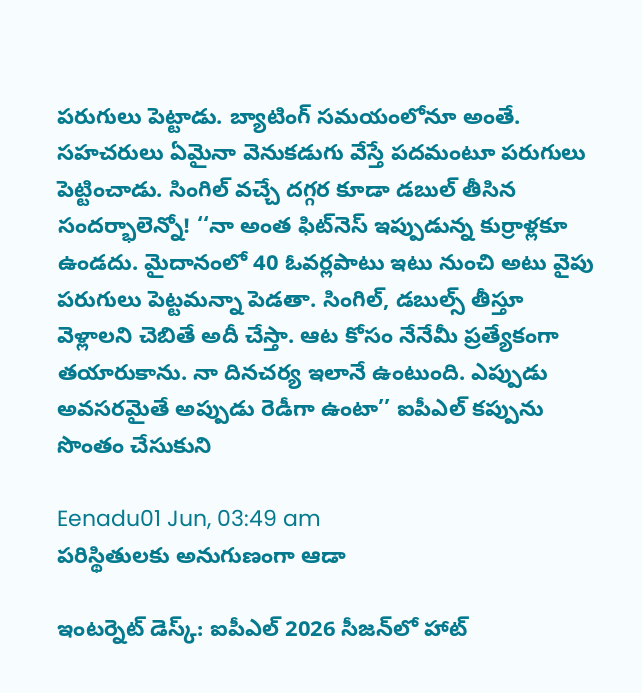పరుగులు పెట్టాడు. బ్యాటింగ్‌ సమయంలోనూ అంతే. సహచరులు ఏమైనా వెనుకడుగు వేస్తే పదమంటూ పరుగులు పెట్టించాడు. సింగిల్‌ వచ్చే దగ్గర కూడా డబుల్‌ తీసిన సందర్భాలెన్నో! ‘‘నా అంత ఫిట్‌నెస్ ఇప్పుడున్న కుర్రాళ్లకూ ఉండదు. మైదానంలో 40 ఓవర్లపాటు ఇటు నుంచి అటు వైపు పరుగులు పెట్టమన్నా పెడతా. సింగిల్‌, డబుల్స్‌ తీస్తూ వెళ్లాలని చెబితే అదీ చేస్తా. ఆట కోసం నేనేమీ ప్రత్యేకంగా తయారుకాను. నా దినచర్య ఇలానే ఉంటుంది. ఎప్పుడు అవసరమైతే అప్పుడు రెడీగా ఉంటా’’ ఐపీఎల్‌ కప్పును సొంతం చేసుకుని

Eenadu01 Jun, 03:49 am
పరిస్థితులకు అనుగుణంగా ఆడా

ఇంటర్నెట్ డెస్క్‌: ఐపీఎల్ 2026 సీజన్‌లో హాట్‌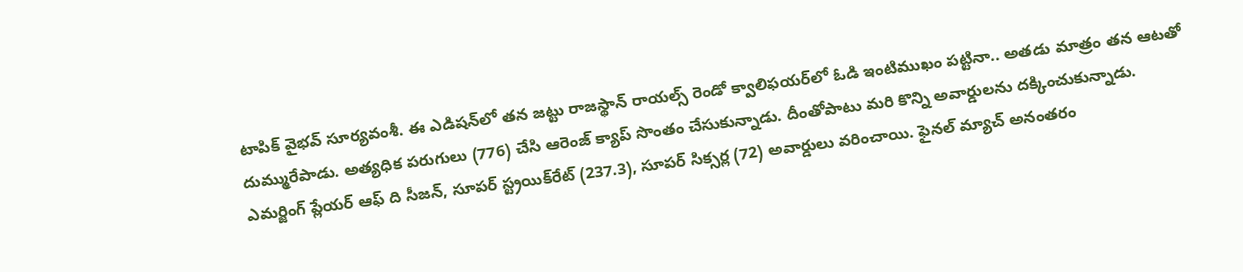టాపిక్‌ వైభవ్ సూర్యవంశీ. ఈ ఎడిషన్‌లో తన జట్టు రాజస్థాన్ రాయల్స్ రెండో క్వాలిఫయర్‌లో ఓడి ఇంటిముఖం పట్టినా.. అతడు మాత్రం తన ఆటతో దుమ్మురేపాడు. అత్యధిక పరుగులు (776) చేసి ఆరెంజ్ క్యాప్‌ సొంతం చేసుకున్నాడు. దీంతోపాటు మరి కొన్ని అవార్డులను దక్కించుకున్నాడు. ఎమర్జింగ్‌ ప్లేయర్ ఆఫ్ ది సీజన్, సూపర్ స్ట్రయిక్‌రేట్ (237.3), సూపర్ సిక్సర్ల (72) అవార్డులు వరించాయి. ఫైనల్‌ మ్యాచ్‌ అనంతరం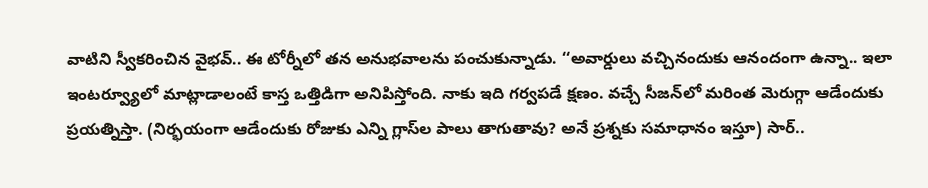వాటిని స్వీకరించిన వైభవ్‌.. ఈ టోర్నీలో తన అనుభవాలను పంచుకున్నాడు. ‘‘అవార్డులు వచ్చినందుకు ఆనందంగా ఉన్నా.. ఇలా ఇంటర్వ్యూలో మాట్లాడాలంటే కాస్త ఒత్తిడిగా అనిపిస్తోంది. నాకు ఇది గర్వపడే క్షణం. వచ్చే సీజన్‌లో మరింత మెరుగ్గా ఆడేందుకు ప్రయత్నిస్తా. (నిర్భయంగా ఆడేందుకు రోజుకు ఎన్ని గ్లాస్‌ల పాలు తాగుతావు? అనే ప్రశ్నకు సమాధానం ఇస్తూ) సార్..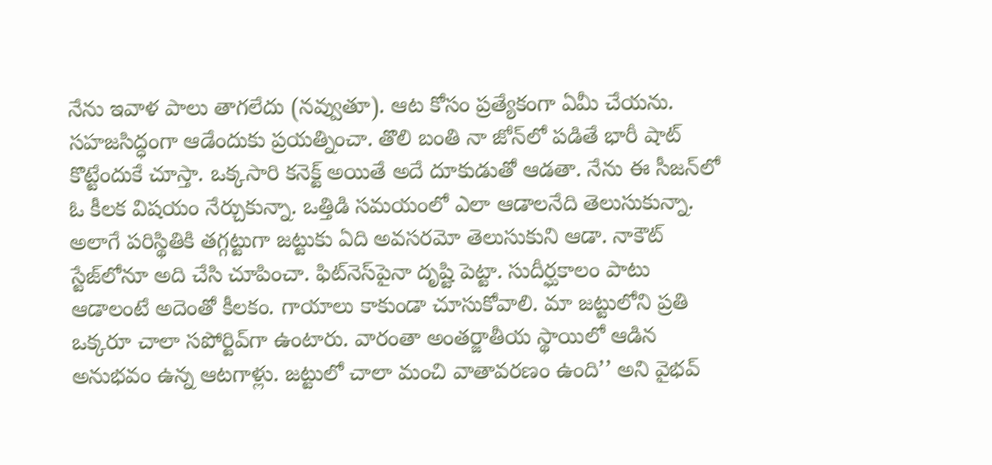నేను ఇవాళ పాలు తాగలేదు (నవ్వుతూ). ఆట కోసం ప్రత్యేకంగా ఏమీ చేయను. సహజసిద్ధంగా ఆడేందుకు ప్రయత్నించా. తొలి బంతి నా జోన్‌లో పడితే భారీ షాట్ కొట్టేందుకే చూస్తా. ఒక్కసారి కనెక్ట్ అయితే అదే దూకుడుతో ఆడతా. నేను ఈ సీజన్‌లో ఓ కీలక విషయం నేర్చుకున్నా. ఒత్తిడి సమయంలో ఎలా ఆడాలనేది తెలుసుకున్నా. అలాగే పరిస్థితికి తగ్గట్టుగా జట్టుకు ఏది అవసరమో తెలుసుకుని ఆడా. నాకౌట్‌ స్టేజ్‌లోనూ అది చేసి చూపించా. ఫిట్‌నెస్‌పైనా దృష్టి పెట్టా. సుదీర్ఘకాలం పాటు ఆడాలంటే అదెంతో కీలకం. గాయాలు కాకుండా చూసుకోవాలి. మా జట్టులోని ప్రతి ఒక్కరూ చాలా సపోర్టివ్‌గా ఉంటారు. వారంతా అంతర్జాతీయ స్థాయిలో ఆడిన అనుభవం ఉన్న ఆటగాళ్లు. జట్టులో చాలా మంచి వాతావరణం ఉంది’’ అని వైభవ్‌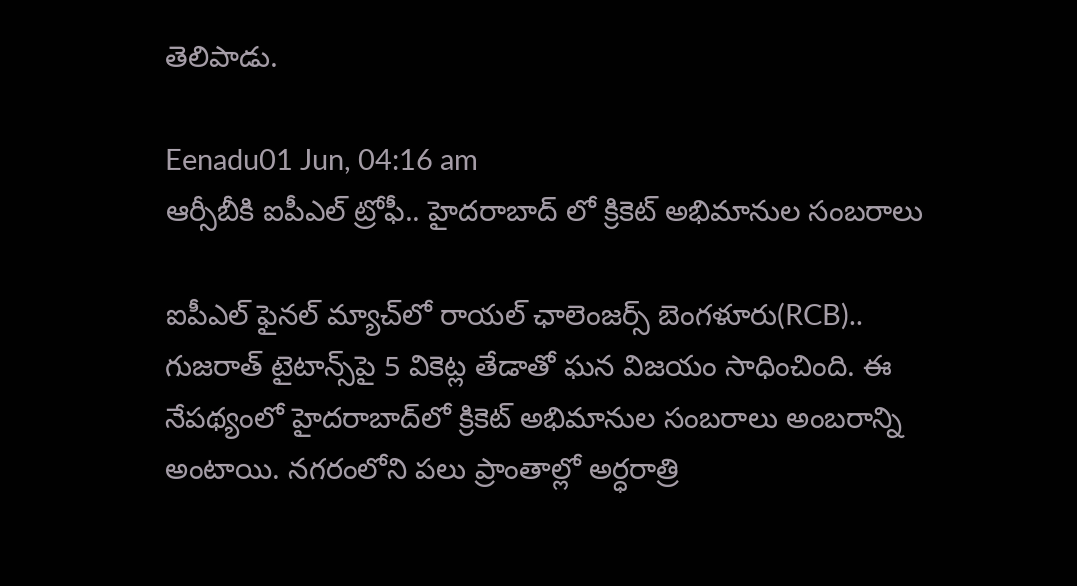తెలిపాడు.

Eenadu01 Jun, 04:16 am
ఆర్సీబీకి ఐపీఎల్ ట్రోఫీ.. హైదరాబాద్ లో క్రికెట్ అభిమానుల సంబరాలు

ఐపీఎల్‌ ఫైనల్‌ మ్యాచ్‌లో రాయల్‌ ఛాలెంజర్స్‌ బెంగళూరు(RCB).. గుజరాత్‌ టైటాన్స్‌పై 5 వికెట్ల తేడాతో ఘన విజయం సాధించింది. ఈ నేపథ్యంలో హైదరాబాద్‌లో క్రికెట్‌ అభిమానుల సంబరాలు అంబరాన్ని అంటాయి. నగరంలోని పలు ప్రాంతాల్లో అర్ధరాత్రి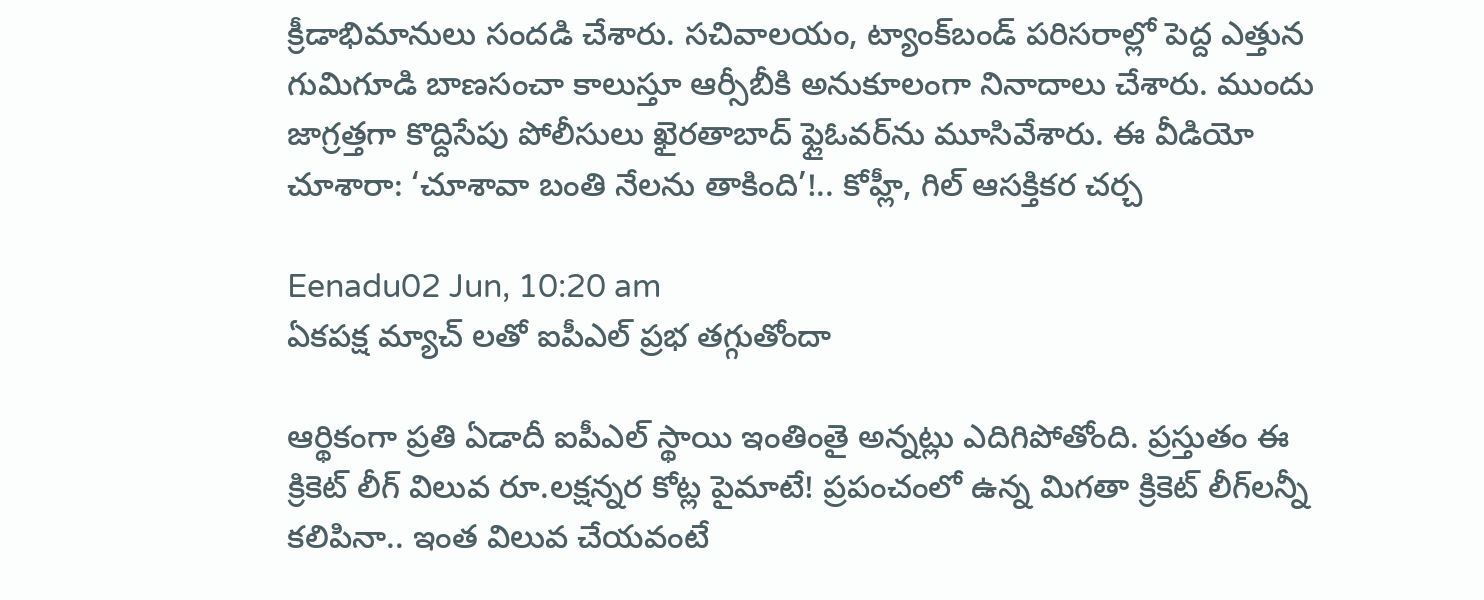క్రీడాభిమానులు సందడి చేశారు. సచివాలయం, ట్యాంక్‌బండ్‌ పరిసరాల్లో పెద్ద ఎత్తున గుమిగూడి బాణసంచా కాలుస్తూ ఆర్సీబీకి అనుకూలంగా నినాదాలు చేశారు. ముందు జాగ్రత్తగా కొద్దిసేపు పోలీసులు ఖైరతాబాద్‌ ఫ్లైఓవర్‌ను మూసివేశారు. ఈ వీడియో చూశారా: ‘చూశావా బంతి నేలను తాకింది’!.. కోహ్లీ, గిల్‌ ఆసక్తికర చర్చ

Eenadu02 Jun, 10:20 am
ఏకపక్ష మ్యాచ్ లతో ఐపీఎల్ ప్రభ తగ్గుతోందా

ఆర్థికంగా ప్రతి ఏడాదీ ఐపీఎల్ స్థాయి ఇంతింతై అన్నట్లు ఎదిగిపోతోంది. ప్రస్తుతం ఈ క్రికెట్ లీగ్ విలువ రూ.లక్షన్నర కోట్ల పైమాటే! ప్రపంచంలో ఉన్న మిగతా క్రికెట్ లీగ్‌లన్నీ కలిపినా.. ఇంత విలువ చేయవంటే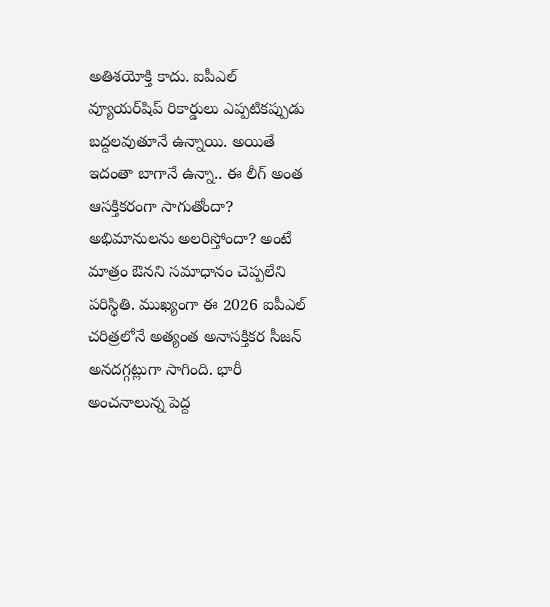అతిశయోక్తి కాదు. ఐపీఎల్‌ వ్యూయర్‌షిప్ రికార్డులు ఎప్పటికప్పుడు బద్దలవుతూనే ఉన్నాయి. అయితే ఇదంతా బాగానే ఉన్నా.. ఈ లీగ్ అంత ఆసక్తికరంగా సాగుతోందా? అభిమానులను అలరిస్తోందా? అంటే మాత్రం ఔనని సమాధానం చెప్పలేని పరిస్థితి. ముఖ్యంగా ఈ 2026 ఐపీఎల్ చరిత్రలోనే అత్యంత అనాసక్తికర సీజన్ అనదగ్గట్లుగా సాగింది. భారీ అంచనాలున్న పెద్ద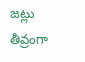జట్లు తీవ్రంగా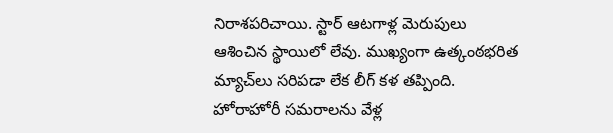నిరాశపరిచాయి. స్టార్ ఆటగాళ్ల మెరుపులు ఆశించిన స్థాయిలో లేవు. ముఖ్యంగా ఉత్కంఠభరిత మ్యాచ్‌లు సరిపడా లేక లీగ్ కళ తప్పింది. హోరాహోరీ సమరాలను వేళ్ల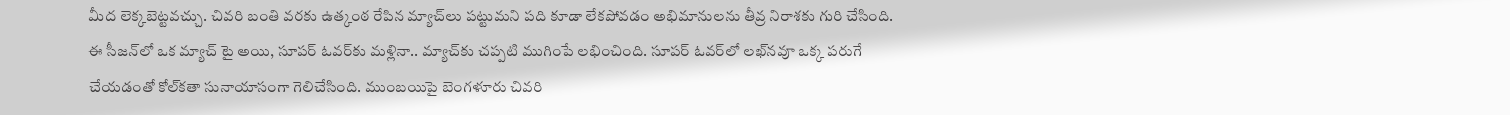మీద లెక్కబెట్టవచ్చు. చివరి బంతి వరకు ఉత్కంఠ రేపిన మ్యాచ్‌లు పట్టుమని పది కూడా లేకపోవడం అభిమానులను తీవ్ర నిరాశకు గురి చేసింది. ఈ సీజన్‌లో ఒక మ్యాచ్ టై అయి, సూపర్ ఓవర్‌కు మళ్లినా.. మ్యాచ్‌కు చప్పటి ముగింపే లభించింది. సూపర్ ఓవర్‌లో లఖ్‌నవూ ఒక్క పరుగే చేయడంతో కోల్‌కతా సునాయాసంగా గెలిచేసింది. ముంబయిపై బెంగళూరు చివరి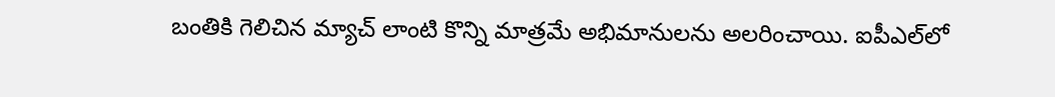బంతికి గెలిచిన మ్యాచ్ లాంటి కొన్ని మాత్రమే అభిమానులను అలరించాయి. ఐపీఎల్‌లో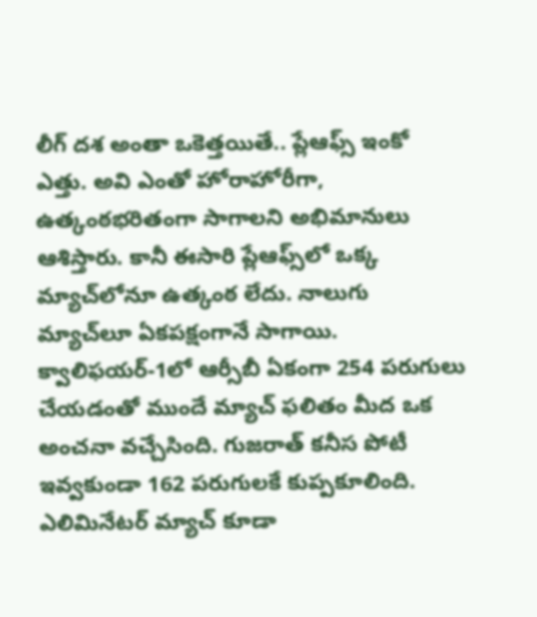లీగ్ దశ అంతా ఒకెత్తయితే.. ప్లేఆఫ్స్ ఇంకో ఎత్తు. అవి ఎంతో హోరాహోరీగా, ఉత్కంఠభరితంగా సాగాలని అభిమానులు ఆశిస్తారు. కానీ ఈసారి ప్లేఆఫ్స్‌లో ఒక్క మ్యాచ్‌లోనూ ఉత్కంఠ లేదు. నాలుగు మ్యాచ్‌లూ ఏకపక్షంగానే సాగాయి. క్వాలిఫయర్‌-1లో ఆర్సీబీ ఏకంగా 254 పరుగులు చేయడంతో ముందే మ్యాచ్ ఫలితం మీద ఒక అంచనా వచ్చేసింది. గుజరాత్ కనీస పోటీ ఇవ్వకుండా 162 పరుగులకే కుప్పకూలింది. ఎలిమినేటర్‌ మ్యాచ్ కూడా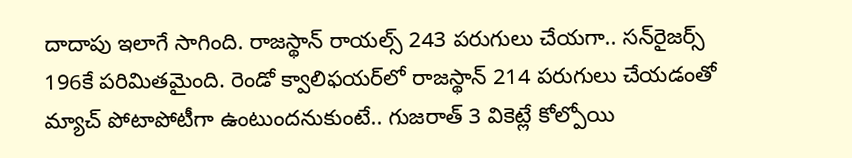దాదాపు ఇలాగే సాగింది. రాజస్థాన్ రాయల్స్ 243 పరుగులు చేయగా.. సన్‌రైజర్స్ 196కే పరిమితమైంది. రెండో క్వాలిఫయర్‌లో రాజస్థాన్ 214 పరుగులు చేయడంతో మ్యాచ్ పోటాపోటీగా ఉంటుందనుకుంటే.. గుజరాత్ 3 వికెట్లే కోల్పోయి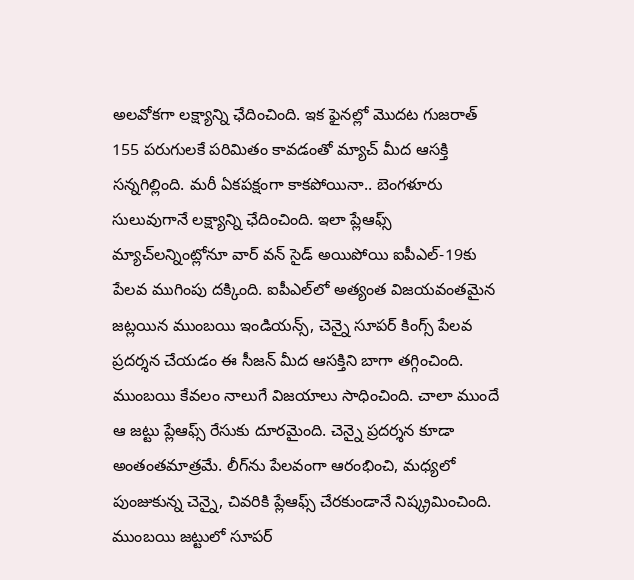అలవోకగా లక్ష్యాన్ని ఛేదించింది. ఇక ఫైనల్లో మొదట గుజరాత్‌ 155 పరుగులకే పరిమితం కావడంతో మ్యాచ్ మీద ఆసక్తి సన్నగిల్లింది. మరీ ఏకపక్షంగా కాకపోయినా.. బెంగళూరు సులువుగానే లక్ష్యాన్ని ఛేదించింది. ఇలా ప్లేఆఫ్స్ మ్యాచ్‌లన్నింట్లోనూ వార్ వన్ సైడ్ అయిపోయి ఐపీఎల్-19కు పేలవ ముగింపు దక్కింది. ఐపీఎల్‌లో అత్యంత విజయవంతమైన జట్లయిన ముంబయి ఇండియన్స్, చెన్నై సూపర్ కింగ్స్ పేలవ ప్రదర్శన చేయడం ఈ సీజన్ మీద ఆసక్తిని బాగా తగ్గించింది. ముంబయి కేవలం నాలుగే విజయాలు సాధించింది. చాలా ముందే ఆ జట్టు ప్లేఆఫ్స్ రేసుకు దూరమైంది. చెన్నై ప్రదర్శన కూడా అంతంతమాత్రమే. లీగ్‌ను పేలవంగా ఆరంభించి, మధ్యలో పుంజుకున్న చెన్నై, చివరికి ప్లేఆఫ్స్ చేరకుండానే నిష్క్రమించింది. ముంబయి జట్టులో సూపర్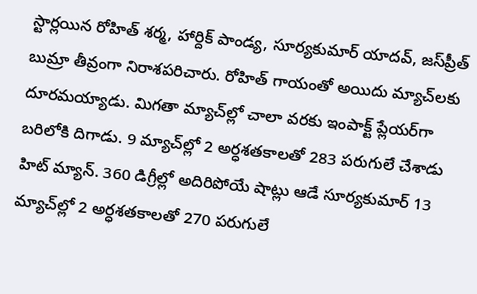స్టార్లయిన రోహిత్ శర్మ, హార్దిక్ పాండ్య, సూర్యకుమార్ యాదవ్, జస్‌ప్రీత్ బుమ్రా తీవ్రంగా నిరాశపరిచారు. రోహిత్ గాయంతో అయిదు మ్యా‌చ్‌లకు దూరమయ్యాడు. మిగతా మ్యాచ్‌ల్లో చాలా వరకు ఇంపాక్ట్ ప్లేయర్‌‌గా బరిలోకి దిగాడు. 9 మ్యాచ్‌ల్లో 2 అర్ధశతకాలతో 283 పరుగులే చేశాడు హిట్ మ్యాన్. 360 డిగ్రీల్లో అదిరిపోయే షాట్లు ఆడే సూర్యకుమార్ 13 మ్యాచ్‌ల్లో 2 అర్ధశతకాలతో 270 పరుగులే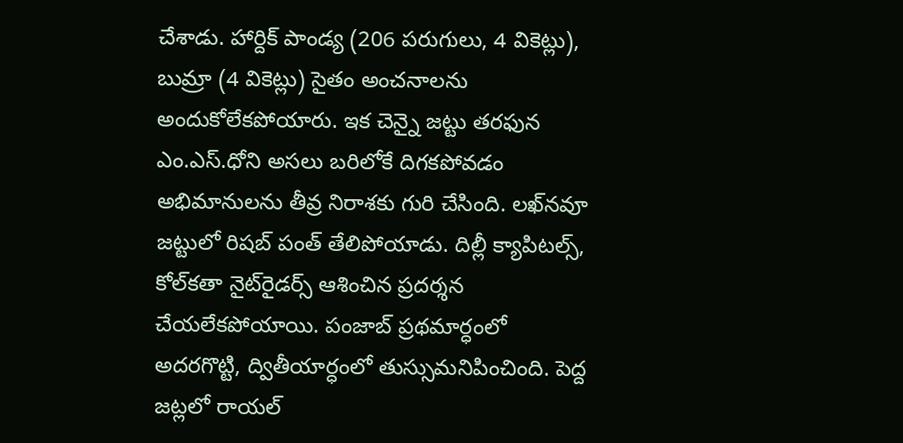చేశాడు. హార్దిక్ పాండ్య (206 పరుగులు, 4 వికెట్లు), బుమ్రా (4 వికెట్లు) సైతం అంచనాలను అందుకోలేకపోయారు. ఇక చెన్నై జట్టు తరఫున ఎం.ఎస్.ధోని అసలు బరిలోకే దిగకపోవడం అభిమానులను తీవ్ర నిరాశకు గురి చేసింది. లఖ్‌నవూ జట్టులో రిషబ్ పంత్ తేలిపోయాడు. దిల్లీ క్యాపిటల్స్, కోల్‌కతా నైట్‌రైడర్స్ ఆశించిన ప్రదర్శన చేయలేకపోయాయి. పంజాబ్ ప్రథమార్ధంలో అదరగొట్టి, ద్వితీయార్ధంలో తుస్సుమనిపించింది. పెద్ద జట్లలో రాయల్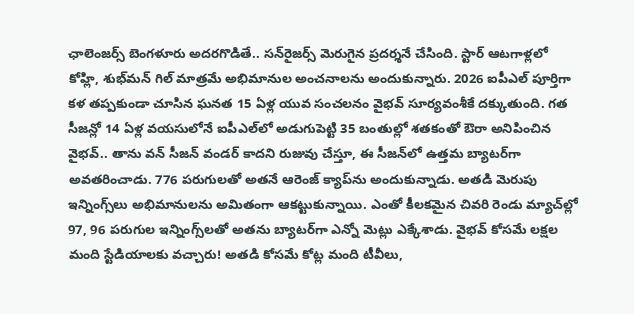ఛాలెంజర్స్ బెంగళూరు అదరగొడితే.. సన్‌రైజర్స్ మెరుగైన ప్రదర్శనే చేసింది. స్టార్ ఆటగాళ్లలో కోహ్లి, శుభ్‌మన్ గిల్ మాత్రమే అభిమానుల అంచనాలను అందుకున్నారు. 2026 ఐపీఎల్ పూర్తిగా కళ తప్పకుండా చూసిన ఘనత 15 ఏళ్ల యువ సంచలనం వైభవ్ సూర్యవంశీకే దక్కుతుంది. గత సీజన్లో 14 ఏళ్ల వయసులోనే ఐపీఎల్‌లో అడుగుపెట్టి 35 బంతుల్లో శతకంతో ఔరా అనిపించిన వైభవ్.. తాను వన్ సీజన్ వండర్ కాదని రుజువు చేస్తూ, ఈ సీజన్‌లో ఉత్తమ బ్యాటర్‌గా అవతరించాడు. 776 పరుగులతో అతనే ఆరెంజ్ క్యాప్‌ను అందుకున్నాడు. అతడి మెరుపు ఇన్నింగ్స్‌లు అభిమానులను అమితంగా ఆకట్టుకున్నాయి. ఎంతో కీలకమైన చివరి రెండు మ్యాచ్‌ల్లో 97, 96 పరుగుల ఇన్నింగ్స్‌లతో అతను బ్యాటర్‌గా ఎన్నో మెట్లు ఎక్కేశాడు. వైభవ్ కోసమే లక్షల మంది స్టేడియాలకు వచ్చారు! అతడి కోసమే కోట్ల మంది టీవీలు,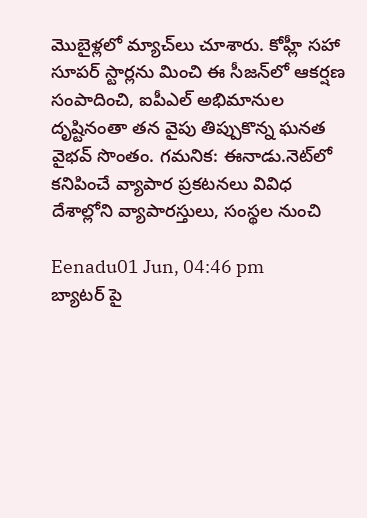మొబైళ్లలో మ్యాచ్‌లు చూశారు. కోహ్లీ సహా సూపర్ స్టార్లను మించి ఈ సీజన్‌లో ఆకర్షణ సంపాదించి, ఐపీఎల్ అభిమానుల దృష్టినంతా తన వైపు తిప్పుకొన్న ఘనత వైభవ్ సొంతం. గమనిక: ఈనాడు.నెట్‌లో కనిపించే వ్యాపార ప్రకటనలు వివిధ దేశాల్లోని వ్యాపారస్తులు, సంస్థల నుంచి

Eenadu01 Jun, 04:46 pm
బ్యాటర్ పై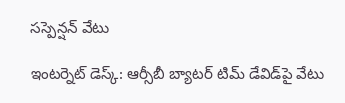సస్పెన్షన్ వేటు

ఇంటర్నెట్‌ డెస్క్‌: ఆర్సీబీ బ్యాటర్‌ టిమ్‌ డేవిడ్‌పై వేటు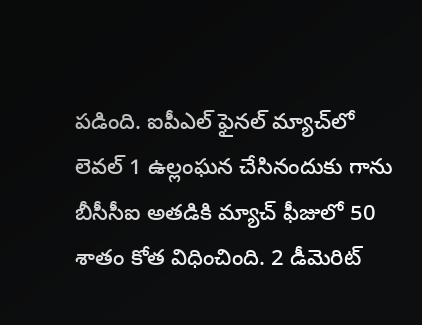పడింది. ఐపీఎల్‌ ఫైనల్‌ మ్యాచ్‌లో లెవల్‌ 1 ఉల్లంఘన చేసినందుకు గాను బీసీసీఐ అతడికి మ్యాచ్‌ ఫీజులో 50 శాతం కోత విధించింది. 2 డీమెరిట్‌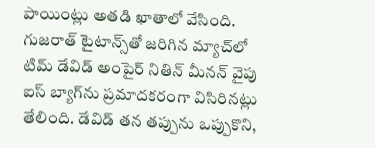పాయింట్లు అతడి ఖాతాలో వేసింది. గుజరాత్‌ టైటాన్స్‌తో జరిగిన మ్యాచ్‌లో టిమ్‌ డేవిడ్‌ అంపైర్‌ నితిన్‌ మీనన్‌ వైపు ఐస్‌ బ్యాగ్‌ను ప్రమాదకరంగా విసిరినట్లు తేలింది. డేవిడ్ తన తప్పును ఒప్పుకొని,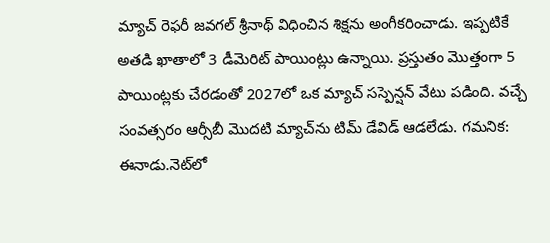మ్యాచ్ రెఫరీ జవగల్ శ్రీనాథ్ విధించిన శిక్షను అంగీకరించాడు. ఇప్పటికే అతడి ఖాతాలో 3 డీమెరిట్‌ పాయింట్లు ఉన్నాయి. ప్రస్తుతం మొత్తంగా 5 పాయింట్లకు చేరడంతో 2027లో ఒక మ్యాచ్‌ సస్పెన్షన్‌ వేటు పడింది. వచ్చే సంవత్సరం ఆర్సీబీ మొదటి మ్యాచ్‌ను టిమ్‌ డేవిడ్‌ ఆడలేడు. గమనిక: ఈనాడు.నెట్‌లో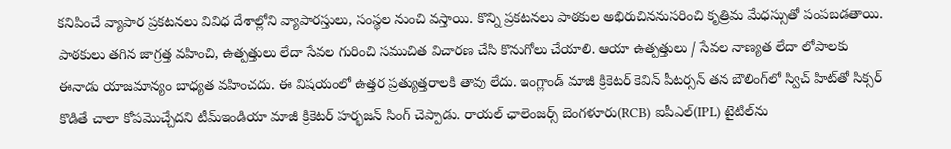కనిపించే వ్యాపార ప్రకటనలు వివిధ దేశాల్లోని వ్యాపారస్తులు, సంస్థల నుంచి వస్తాయి. కొన్ని ప్రకటనలు పాఠకుల అభిరుచిననుసరించి కృత్రిమ మేధస్సుతో పంపబడతాయి. పాఠకులు తగిన జాగ్రత్త వహించి, ఉత్పత్తులు లేదా సేవల గురించి సముచిత విచారణ చేసి కొనుగోలు చేయాలి. ఆయా ఉత్పత్తులు / సేవల నాణ్యత లేదా లోపాలకు ఈనాడు యాజమాన్యం బాధ్యత వహించదు. ఈ విషయంలో ఉత్తర ప్రత్యుత్తరాలకి తావు లేదు. ఇంగ్లాండ్‌ మాజీ క్రికెటర్‌ కెవిన్‌ పీటర్సన్‌ తన బౌలింగ్‌లో స్విచ్‌ హిట్‌తో సిక్సర్‌ కొడితే చాలా కోపమొచ్చేదని టీమ్‌ఇండియా మాజీ క్రికెటర్‌ హర్భజన్‌ సింగ్‌ చెప్పాడు. రాయల్‌ ఛాలెంజర్స్‌ బెంగళూరు(RCB) ఐపీఎల్‌(IPL) టైటిల్‌ను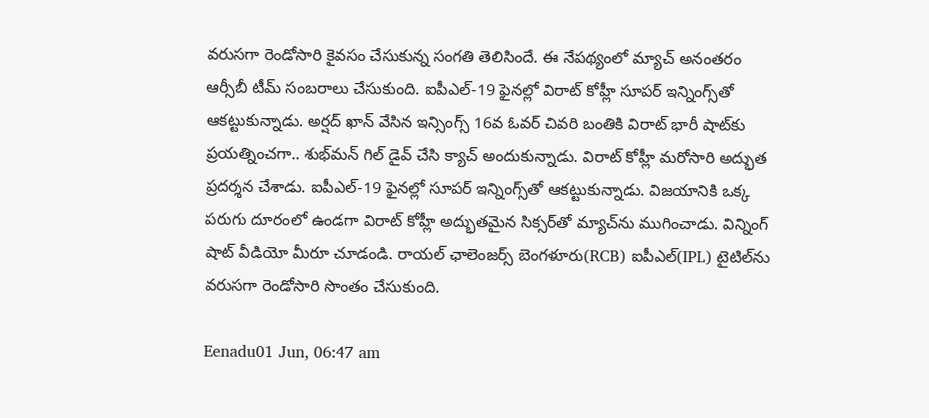వరుసగా రెండోసారి కైవసం చేసుకున్న సంగతి తెలిసిందే. ఈ నేపథ్యంలో మ్యాచ్‌ అనంతరం ఆర్సీబీ టీమ్‌ సంబరాలు చేసుకుంది. ఐపీఎల్‌-19 ఫైనల్లో విరాట్‌ కోహ్లీ సూపర్‌ ఇన్నింగ్స్‌తో ఆకట్టుకున్నాడు. అర్షద్‌ ఖాన్‌ వేసిన ఇన్సింగ్స్‌ 16వ ఓవర్‌ చివరి బంతికి విరాట్‌ భారీ షాట్‌కు ప్రయత్నించగా.. శుభ్‌మన్‌ గిల్‌ డైవ్‌ చేసి క్యాచ్‌ అందుకున్నాడు. విరాట్‌ కోహ్లీ మరోసారి అద్భుత ప్రదర్శన చేశాడు. ఐపీఎల్‌-19 ఫైనల్లో సూపర్‌ ఇన్నింగ్స్‌తో ఆకట్టుకున్నాడు. విజయానికి ఒక్క పరుగు దూరంలో ఉండగా విరాట్‌ కోహ్లీ అద్భుతమైన సిక్సర్‌తో మ్యాచ్‌ను ముగించాడు. విన్నింగ్ షాట్‌ వీడియో మీరూ చూడండి. రాయల్‌ ఛాలెంజర్స్‌ బెంగళూరు(RCB) ఐపీఎల్‌(IPL) టైటిల్‌ను వరుసగా రెండోసారి సొంతం చేసుకుంది.

Eenadu01 Jun, 06:47 am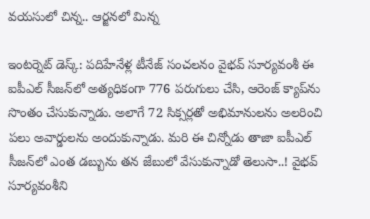వయసులో చిన్న.. ఆర్జనలో మిన్న

ఇంటర్నెట్‌ డెస్క్‌: పదిహేనేళ్ల టీనేజ్‌ సంచలనం వైభవ్‌ సూర్యవంశీ ఈ ఐపీఎల్‌ సీజన్‌లో అత్యధికంగా 776 పరుగులు చేసి, ఆరెంజ్‌ క్యాప్‌ను సొంతం చేసుకున్నాడు. అలాగే 72 సిక్సర్లతో అభిమానులను అలరించి పలు అవార్డులను అందుకున్నాడు. మరి ఈ చిన్నోడు తాజా ఐపీఎల్‌ సీజన్‌లో ఎంత డబ్బును తన జేబులో వేసుకున్నాడో తెలుసా..! వైభవ్‌ సూర్యవంశీని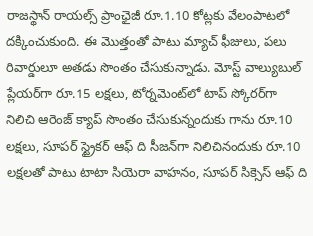రాజస్థాన్‌ రాయల్స్‌ ప్రాంఛైజీ రూ.1.10 కోట్లకు వేలంపాటలో దక్కించుకుంది. ఈ మొత్తంతో పాటు మ్యాచ్‌ ఫీజులు, పలు రివార్డులూ అతడు సొంతం చేసుకున్నాడు. మోస్ట్‌ వాల్యుబుల్‌ ప్లేయర్‌గా రూ.15 లక్షలు, టోర్నమెంట్‌లో టాప్‌ స్కోరర్‌గా నిలిచి ఆరెంజ్‌ క్యాప్‌ సొంతం చేసుకున్నందుకు గాను రూ.10 లక్షలు, సూపర్‌ స్ట్రైకర్‌ ఆఫ్‌ ది సీజన్‌గా నిలిచినందుకు రూ.10 లక్షలతో పాటు టాటా సియెరా వాహనం, సూపర్‌ సిక్సెస్‌ ఆఫ్‌ ది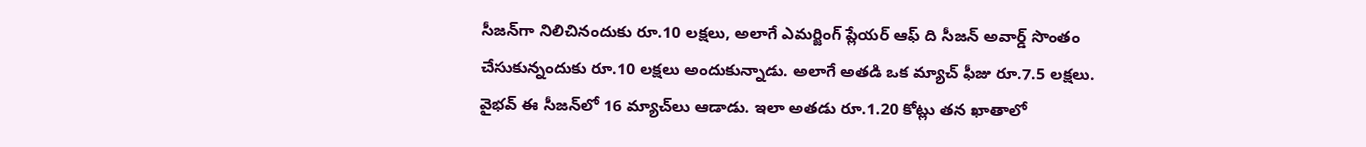సీజన్‌గా నిలిచినందుకు రూ.10 లక్షలు, అలాగే ఎమర్జింగ్‌ ప్లేయర్‌ ఆఫ్‌ ది సీజన్‌ అవార్డ్‌ సొంతం చేసుకున్నందుకు రూ.10 లక్షలు అందుకున్నాడు. అలాగే అతడి ఒక మ్యాచ్‌ ఫీజు రూ.7.5 లక్షలు. వైభవ్‌ ఈ సీజన్‌లో 16 మ్యాచ్‌లు ఆడాడు. ఇలా అతడు రూ.1.20 కోట్లు తన ఖాతాలో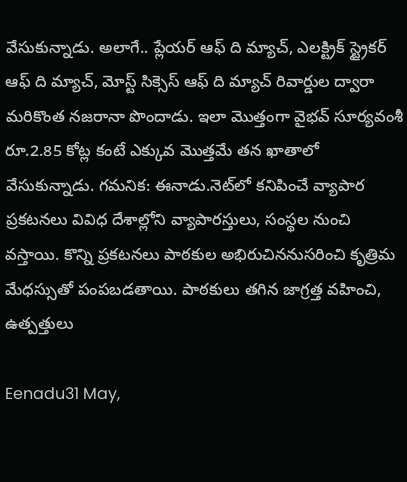వేసుకున్నాడు. అలాగే.. ప్లేయర్‌ ఆఫ్‌ ది మ్యాచ్‌, ఎలక్ట్రిక్‌ స్ట్రైకర్‌ ఆఫ్‌ ది మ్యాచ్‌, మోస్ట్‌ సిక్సెస్‌ ఆఫ్‌ ది మ్యాచ్‌ రివార్డుల ద్వారా మరికొంత నజరానా పొందాడు. ఇలా మొత్తంగా వైభవ్‌ సూర్యవంశీ రూ.2.85 కోట్ల కంటే ఎక్కువ మొత్తమే తన ఖాతాలో వేసుకున్నాడు. గమనిక: ఈనాడు.నెట్‌లో కనిపించే వ్యాపార ప్రకటనలు వివిధ దేశాల్లోని వ్యాపారస్తులు, సంస్థల నుంచి వస్తాయి. కొన్ని ప్రకటనలు పాఠకుల అభిరుచిననుసరించి కృత్రిమ మేధస్సుతో పంపబడతాయి. పాఠకులు తగిన జాగ్రత్త వహించి, ఉత్పత్తులు

Eenadu31 May,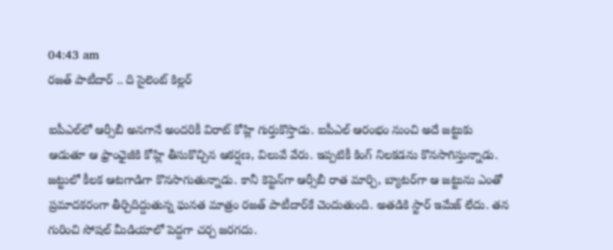04:43 am
రజత్ పాటీదార్ .. ది సైలెంట్ కిల్లర్

ఐపీఎల్‌లో ఆర్సీబీ అనగానే అందరికీ విరాట్‌ కోహ్లి గుర్తుకొస్తాడు. ఐపీఎల్‌ ఆరంభం నుంచి అదే జట్టుకు ఆడుతూ ఆ ఫ్రాంఛైజీకి కోహ్లి తీసుకొచ్చిన ఆకర్షణ, విలువే వేరు. ఇప్పటికీ కింగ్‌ నిలకడను కొనసాగిస్తున్నాడు. జట్టులో కీలక ఆటగాడిగా కొనసాగుతున్నాడు. కానీ కెప్టెన్‌గా ఆర్సీబీ రాత మార్చి, బ్యాటర్‌గా ఆ జట్టును ఎంతో ప్రమాదకరంగా తీర్చిదిద్దుతున్న ఘనత మాత్రం రజత్‌ పాటీదార్‌కే చెందుతుంది. అతడికి స్టార్‌ ఇమేజ్‌ లేదు. తన గురించి సోషల్‌ మీడియాలో పెద్దగా చర్చ జరగదు.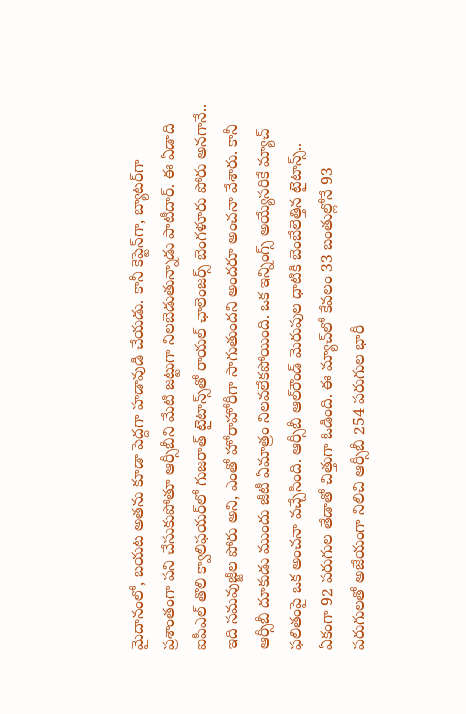మైదానంలో, బయట అతను కూడా పెద్దగా హడావుడి చేయడు. కానీ కెప్టెన్‌గా, బ్యాటర్‌గా ప్రశాంతంగా పని చేసుకుపోతూ ఆర్సీబీని మేటి జట్టుగా నిలబెడుతున్నాడు పాటీదార్‌. ఈ ఏడాది ఐపీఎల్‌ తొలి క్వాలిఫయర్‌లో గుజరాత్‌ టైటాన్స్‌తో రాయల్‌ ఛాలెంజర్స్‌ బెంగళూరు పోరు అనగానే.. ఇది సమవుజ్జీల పోరు అని, ఎంతో హోరాహోరీగా సాగుతుందని అందరూ అంచనా వేశారు. కానీ ఆర్సీబీ దూకుడు ముందు జీటీ ఏమాత్రం నిలవలేకపోయింది. ఒక ఇన్నింగ్స్‌ అయ్యేసరికే మ్యాచ్‌ ఫలితంపై ఒక అంచనా వచ్చేసింది. ఆర్సీబీ ఆల్‌రౌండ్‌ మెరుపుల ధాటికి బెంబేలెత్తిన టైటాన్స్‌.. ఏకంగా 92 పరుగుల తేడాతో చిత్తుగా ఓడింది. ఈ మ్యాచ్‌లో కేవలం 33 బంతుల్లోనే 93 పరుగులతో అజేయంగా నిలిచి ఆర్సీబీ 254 పరుగుల భారీ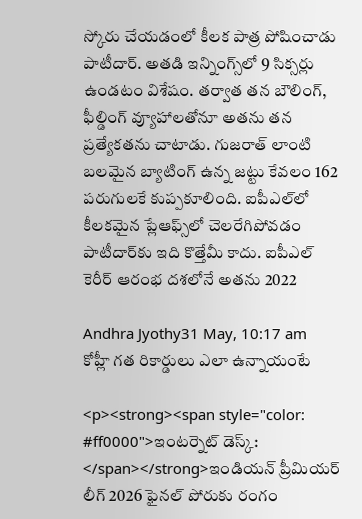స్కోరు చేయడంలో కీలక పాత్ర పోషించాడు పాటీదార్‌. అతడి ఇన్నింగ్స్‌లో 9 సిక్సర్లు ఉండటం విశేషం. తర్వాత తన బౌలింగ్, ఫీల్డింగ్‌ వ్యూహాలతోనూ అతను తన ప్రత్యేకతను చాటాడు. గుజరాత్‌ లాంటి బలమైన బ్యాటింగ్‌ ఉన్న జట్టు కేవలం 162 పరుగులకే కుప్పకూలింది. ఐపీఎల్‌లో కీలకమైన ప్లేఆఫ్స్‌లో చెలరేగిపోవడం పాటీదార్‌కు ఇది కొత్తేమీ కాదు. ఐపీఎల్‌ కెరీర్‌ ఆరంభ దశలోనే అతను 2022

Andhra Jyothy31 May, 10:17 am
కోహ్లీ గత రికార్డులు ఎలా ఉన్నాయంటే

<p><strong><span style="color: #ff0000">ఇంటర్నెట్ డెస్క్: </span></strong>ఇండియన్ ప్రీమియర్ లీగ్ 2026 ఫైనల్ పోరుకు రంగం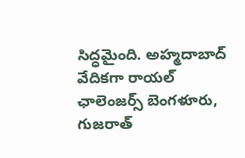సిద్ధమైంది. అహ్మదాబాద్ వేదికగా రాయల్ ఛాలెంజర్స్ బెంగళూరు, గుజరాత్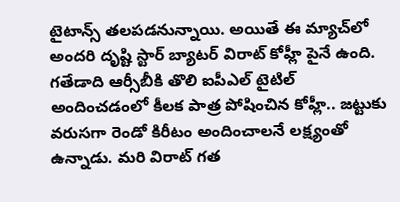టైటాన్స్ తలపడనున్నాయి. అయితే ఈ మ్యాచ్‌లో అందరి దృష్టి స్టార్ బ్యాటర్ విరాట్ కోహ్లీ పైనే ఉంది. గతేడాది ఆర్సీబీకి తొలి ఐపీఎల్ టైటిల్ అందించడంలో కీలక పాత్ర పోషించిన కోహ్లీ.. జట్టుకు వరుసగా రెండో కిరీటం అందించాలనే లక్ష్యంతో ఉన్నాడు. మరి విరాట్ గత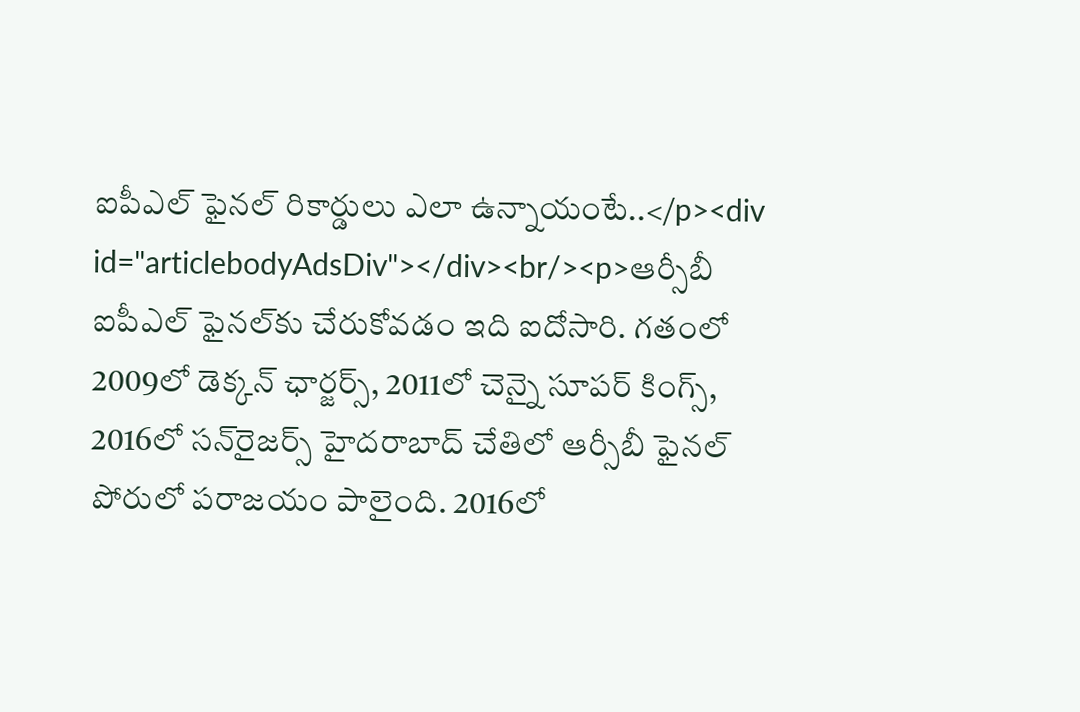ఐపీఎల్ ఫైనల్‌ రికార్డులు ఎలా ఉన్నాయంటే..</p><div id="articlebodyAdsDiv"></div><br/><p>ఆర్సీబీ ఐపీఎల్ ఫైనల్‌కు చేరుకోవడం ఇది ఐదోసారి. గతంలో 2009లో డెక్కన్ ఛార్జర్స్, 2011లో చెన్నై సూపర్ కింగ్స్, 2016లో సన్‌రైజర్స్ హైదరాబాద్ చేతిలో ఆర్సీబీ ఫైనల్ పోరులో పరాజయం పాలైంది. 2016లో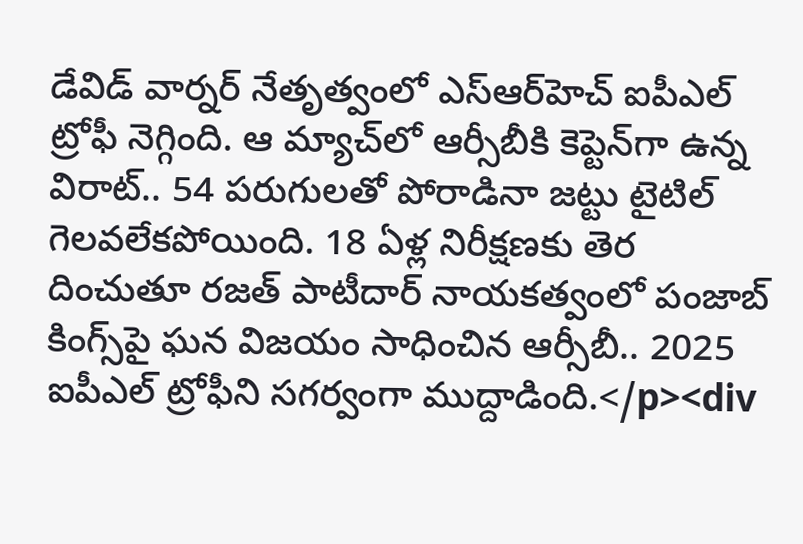డేవిడ్ వార్నర్ నేతృత్వంలో ఎస్ఆర్‌హెచ్‌ ఐపీఎల్ ట్రోఫీ నెగ్గింది. ఆ మ్యాచ్‌లో ఆర్సీబీకి కెప్టెన్‌గా ఉన్న విరాట్.. 54 పరుగులతో పోరాడినా జట్టు టైటిల్ గెలవలేకపోయింది. 18 ఏళ్ల నిరీక్షణకు తెర దించుతూ రజత్ పాటీదార్ నాయకత్వంలో పంజాబ్ కింగ్స్‌పై ఘన విజయం సాధించిన ఆర్సీబీ.. 2025 ఐపీఎల్ ట్రోఫీని సగర్వంగా ముద్దాడింది.</p><div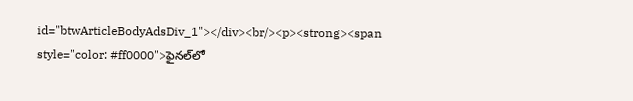id="btwArticleBodyAdsDiv_1"></div><br/><p><strong><span style="color: #ff0000">ఫైనల్‌లో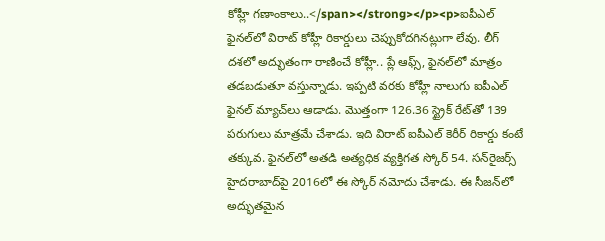కోహ్లీ గణాంకాలు..</span></strong></p><p>ఐపీఎల్ ఫైనల్‌లో విరాట్ కోహ్లీ రికార్డులు చెప్పుకోదగినట్లుగా లేవు. లీగ్ దశలో అద్భుతంగా రాణించే కోహ్లీ.. ప్లే ఆఫ్స్, ఫైనల్‌లో మాత్రం తడబడుతూ వస్తున్నాడు. ఇప్పటి వరకు కోహ్లీ నాలుగు ఐపీఎల్ ఫైనల్ మ్యాచ్‌లు ఆడాడు. మొత్తంగా 126.36 స్ట్రైక్ రేట్‌తో 139 పరుగులు మాత్రమే చేశాడు. ఇది విరాట్ ఐపీఎల్ కెరీర్ రికార్డు కంటే తక్కువ. ఫైనల్‌లో అతడి అత్యధిక వ్యక్తిగత స్కోర్ 54. సన్‌రైజర్స్ హైదరాబాద్‌పై 2016లో ఈ స్కోర్ నమోదు చేశాడు. ఈ సీజన్‌లో అద్భుతమైన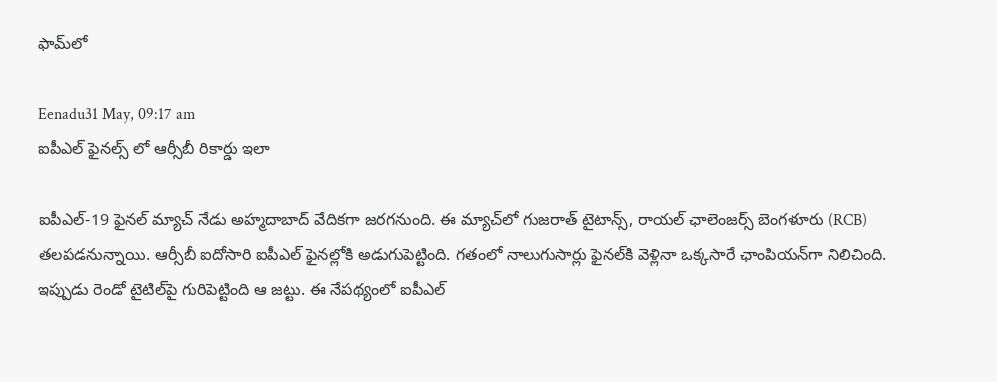ఫామ్‌లో

Eenadu31 May, 09:17 am
ఐపీఎల్ ఫైనల్స్ లో ఆర్సీబీ రికార్డు ఇలా

ఐపీఎల్‌-19 ఫైనల్‌ మ్యాచ్‌ నేడు అహ్మదాబాద్‌ వేదికగా జరగనుంది. ఈ మ్యాచ్‌లో గుజరాత్‌ టైటాన్స్‌, రాయల్‌ ఛాలెంజర్స్‌ బెంగళూరు (RCB) తలపడనున్నాయి. ఆర్సీబీ ఐదోసారి ఐపీఎల్‌ ఫైనల్లోకి అడుగుపెట్టింది. గతంలో నాలుగుసార్లు ఫైనల్‌కి వెళ్లినా ఒక్కసారే ఛాంపియన్‌గా నిలిచింది. ఇప్పుడు రెండో టైటిల్‌పై గురిపెట్టింది ఆ జట్టు. ఈ నేపథ్యంలో ఐపీఎల్‌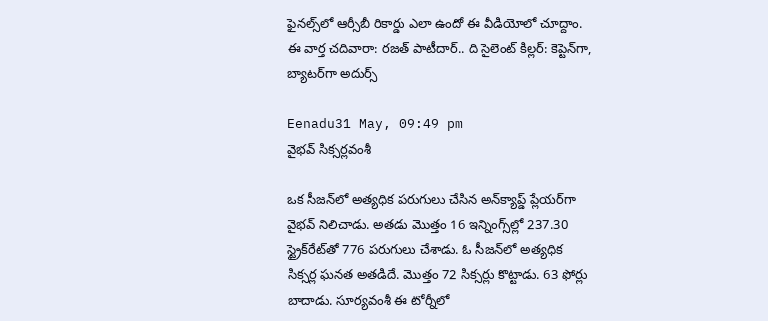ఫైనల్స్‌లో ఆర్సీబీ రికార్డు ఎలా ఉందో ఈ వీడియోలో చూద్దాం. ఈ వార్త చదివారా: రజత్ పాటీదార్‌.. ది సైలెంట్‌ కిల్లర్‌: కెప్టెన్‌గా, బ్యాటర్‌గా అదుర్స్‌

Eenadu31 May, 09:49 pm
వైభవ్ సిక్సర్లవంశీ

ఒక సీజన్‌లో అత్యధిక పరుగులు చేసిన అన్‌క్యాప్డ్‌ ప్లేయర్‌గా వైభవ్‌ నిలిచాడు. అతడు మొత్తం 16 ఇన్నింగ్స్‌ల్లో 237.30 స్ట్రైక్‌రేట్‌తో 776 పరుగులు చేశాడు. ఓ సీజన్‌లో అత్యధిక సిక్సర్ల ఘనత అతడిదే. మొత్తం 72 సిక్సర్లు కొట్టాడు. 63 ఫోర్లు బాదాడు. సూర్యవంశీ ఈ టోర్నీలో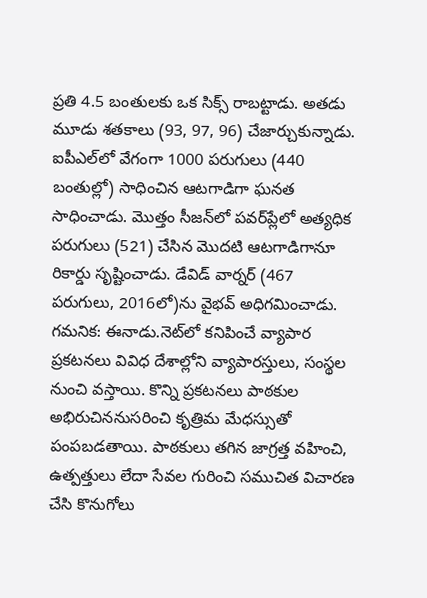ప్రతి 4.5 బంతులకు ఒక సిక్స్‌ రాబట్టాడు. అతడు మూడు శతకాలు (93, 97, 96) చేజార్చుకున్నాడు. ఐపీఎల్‌లో వేగంగా 1000 పరుగులు (440 బంతుల్లో) సాధించిన ఆటగాడిగా ఘనత సాధించాడు. మొత్తం సీజన్‌లో పవర్‌ప్లేలో అత్యధిక పరుగులు (521) చేసిన మొదటి ఆటగాడిగానూ రికార్డు సృష్టించాడు. డేవిడ్‌ వార్నర్‌ (467 పరుగులు, 2016లో)ను వైభవ్‌ అధిగమించాడు. గమనిక: ఈనాడు.నెట్‌లో కనిపించే వ్యాపార ప్రకటనలు వివిధ దేశాల్లోని వ్యాపారస్తులు, సంస్థల నుంచి వస్తాయి. కొన్ని ప్రకటనలు పాఠకుల అభిరుచిననుసరించి కృత్రిమ మేధస్సుతో పంపబడతాయి. పాఠకులు తగిన జాగ్రత్త వహించి, ఉత్పత్తులు లేదా సేవల గురించి సముచిత విచారణ చేసి కొనుగోలు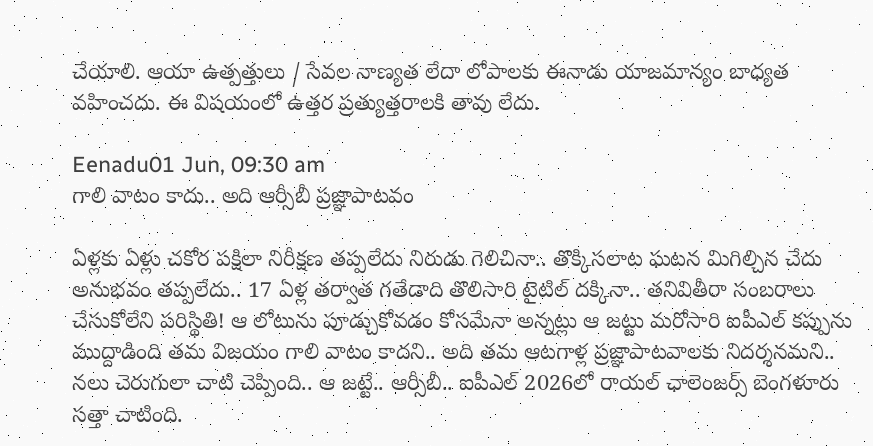చేయాలి. ఆయా ఉత్పత్తులు / సేవల నాణ్యత లేదా లోపాలకు ఈనాడు యాజమాన్యం బాధ్యత వహించదు. ఈ విషయంలో ఉత్తర ప్రత్యుత్తరాలకి తావు లేదు.

Eenadu01 Jun, 09:30 am
గాలి వాటం కాదు.. అది ఆర్సీబీ ప్రజ్ఞాపాటవం

ఏళ్లకు ఏళ్లు చకోర పక్షిలా నిరీక్షణ తప్పలేదు నిరుడు గెలిచినా.. తొక్కిసలాట ఘటన మిగిల్చిన చేదు అనుభవం తప్పలేదు.. 17 ఏళ్ల తర్వాత గతేడాది తొలిసారి టైటిల్‌ దక్కినా.. తనివితీరా సంబరాలు చేసుకోలేని పరిస్థితి! ఆ లోటును పూడ్చుకోవడం కోసమేనా అన్నట్లు ఆ జట్టు మరోసారి ఐపీఎల్‌ కప్పును ముద్దాడింది తమ విజయం గాలి వాటం కాదని.. అది తమ ఆటగాళ్ల ప్రజ్ఞాపాటవాలకు నిదర్శనమని.. నలు చెరుగులా చాటి చెప్పింది.. ఆ జట్టే.. ఆర్సీబీ.. ఐపీఎల్‌ 2026లో రాయల్‌ ఛాలెంజర్స్‌ బెంగళూరు సత్తా చాటింది.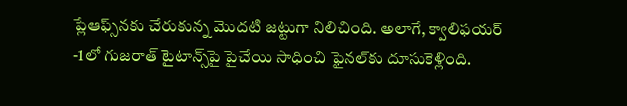ప్లేఆఫ్స్‌నకు చేరుకున్న మొదటి జట్టుగా నిలిచింది. అలాగే, క్వాలిఫయర్‌ -1లో గుజరాత్‌ టైటాన్స్‌పై పైచేయి సాధించి ఫైనల్‌కు దూసుకెళ్లింది.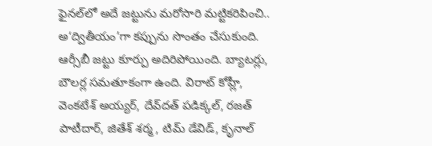ఫైనల్‌లో అదే జట్టును మరోసారి మట్టికరిపించి.. అ‘ద్వితీయం’గా కప్పును సొంతం చేసుకుంది. ఆర్సీబీ జట్టు కూర్పు అదిరిపోయింది. బ్యాటర్లు, బౌలర్ల సమతూకంగా ఉంది. విరాట్‌ కోహ్లీ, వెంకటేశ్‌ అయ్యర్‌, దేవ్‌దత్‌ పడిక్కల్‌, రజత్‌ పాటీదార్‌, జితేశ్‌ శర్మ, టిమ్‌ డేవిడ్‌, కృనాల్‌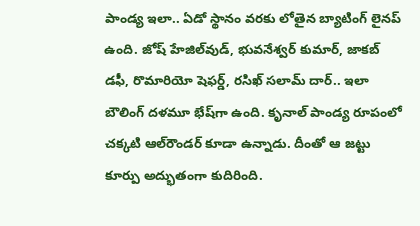పాండ్య ఇలా.. ఏడో స్థానం వరకు లోతైన బ్యాటింగ్‌ లైనప్‌ ఉంది. జోష్‌ హేజిల్‌వుడ్‌, భువనేశ్వర్‌ కుమార్‌, జాకబ్‌ డఫీ, రొమారియో షెఫర్డ్‌, రసిఖ్‌ సలామ్‌ దార్‌.. ఇలా బౌలింగ్‌ దళమూ భేష్‌గా ఉంది. కృనాల్‌ పాండ్య రూపంలో చక్కటి ఆల్‌రౌండర్‌ కూడా ఉన్నాడు. దీంతో ఆ జట్టు కూర్పు అద్భుతంగా కుదిరింది.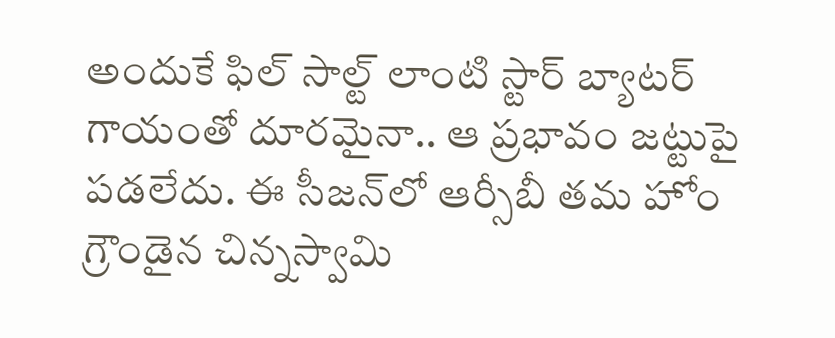అందుకే ఫిల్‌ సాల్ట్‌ లాంటి స్టార్‌ బ్యాటర్‌ గాయంతో దూరమైనా.. ఆ ప్రభావం జట్టుపై పడలేదు. ఈ సీజన్‌లో ఆర్సీబీ తమ హోం గ్రౌండైన చిన్నస్వామి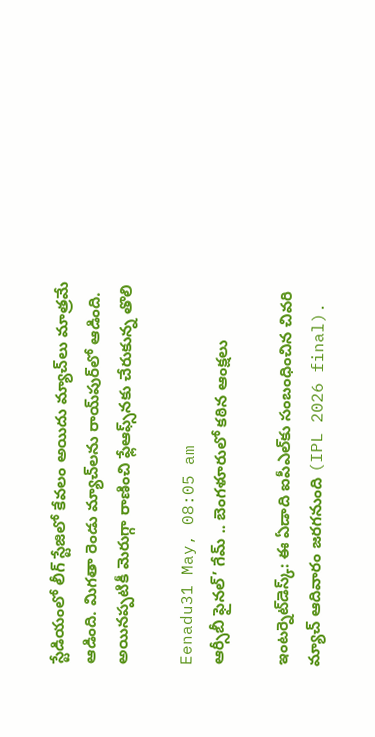స్టేడియంలో లీగ్‌ స్టేజిలో కేవలం అయిదు మ్యాచ్‌లు మాత్రమే ఆడింది. మిగతా రెండు మ్యాచ్‌లను రాయ్‌పుర్‌లో ఆడింది. అయినప్పటికీ మెరుగ్గా రాణించి ఫ్లేఆఫ్స్‌నకు చేరుకున్న తొలి

Eenadu31 May, 08:05 am
ఆర్సీబీ ఫైనల్’ గేమ్ .. బెంగళూరులో కఠిన ఆంక్షలు

ఇంటర్నెట్‌డెస్క్‌: ఈ ఏడాది ఐపీఎల్‌కు సంబంధించిన చివరి మ్యాచ్‌ ఆదివారం జరగనుంది (IPL 2026 final).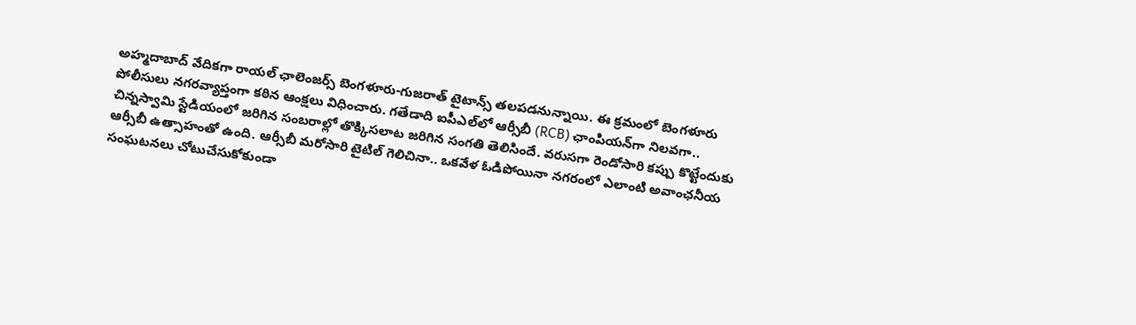అహ్మదాబాద్‌ వేదికగా రాయల్‌ ఛాలెంజర్స్‌ బెంగళూరు-గుజరాత్‌ టైటాన్స్‌ తలపడనున్నాయి. ఈ క్రమంలో బెంగళూరు పోలీసులు నగరవ్యాప్తంగా కఠిన ఆంక్షలు విధించారు. గతేడాది ఐపీఎల్‌లో ఆర్సీబీ (RCB) ఛాంపియన్‌గా నిలవగా.. చిన్నస్వామి స్టేడియంలో జరిగిన సంబరాల్లో తొక్కిసలాట జరిగిన సంగతి తెలిసిందే. వరుసగా రెండోసారి కప్పు కొట్టేందుకు ఆర్సీబీ ఉత్సాహంతో ఉంది. ఆర్సీబీ మరోసారి టైటిల్‌ గెలిచినా.. ఒకవేళ ఓడిపోయినా నగరంలో ఎలాంటి అవాంఛనీయ సంఘటనలు చోటుచేసుకోకుండా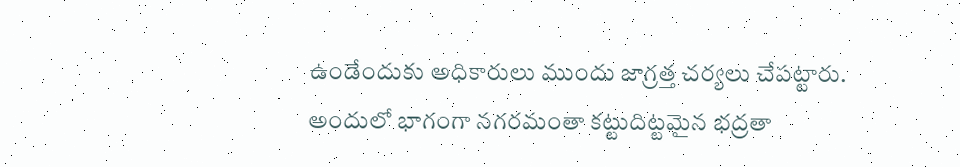ఉండేందుకు అధికారులు ముందు జాగ్రత్త చర్యలు చేపట్టారు. అందులో భాగంగా నగరమంతా కట్టుదిట్టమైన భద్రతా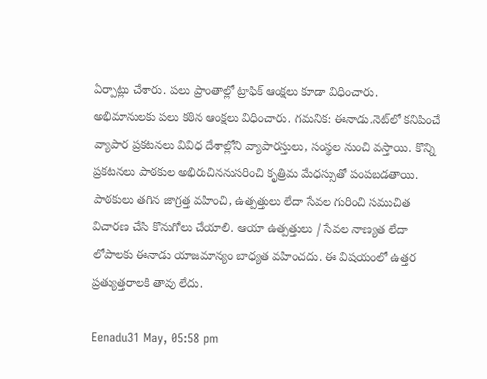ఏర్పాట్లు చేశారు. పలు ప్రాంతాల్లో ట్రాఫిక్‌ ఆంక్షలు కూడా విధించారు. అభిమానులకు పలు కఠిన ఆంక్షలు విధించారు. గమనిక: ఈనాడు.నెట్‌లో కనిపించే వ్యాపార ప్రకటనలు వివిధ దేశాల్లోని వ్యాపారస్తులు, సంస్థల నుంచి వస్తాయి. కొన్ని ప్రకటనలు పాఠకుల అభిరుచిననుసరించి కృత్రిమ మేధస్సుతో పంపబడతాయి. పాఠకులు తగిన జాగ్రత్త వహించి, ఉత్పత్తులు లేదా సేవల గురించి సముచిత విచారణ చేసి కొనుగోలు చేయాలి. ఆయా ఉత్పత్తులు / సేవల నాణ్యత లేదా లోపాలకు ఈనాడు యాజమాన్యం బాధ్యత వహించదు. ఈ విషయంలో ఉత్తర ప్రత్యుత్తరాలకి తావు లేదు.

Eenadu31 May, 05:58 pm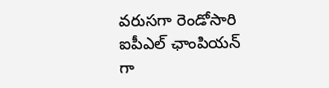వరుసగా రెండోసారి ఐపీఎల్ ఛాంపియన్ గా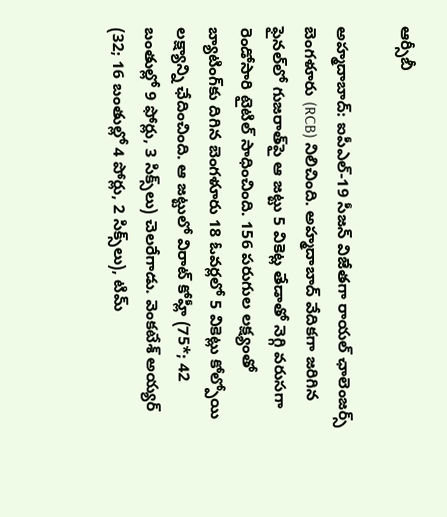ఆర్సీబీ

అహ్మదాబాద్: ఐపీఎల్‌-19 సీజన్‌ విజేతగా రాయల్‌ ఛాలెంజర్స్‌ బెంగళూరు (RCB) నిలిచింది. అహ్మదాబాద్‌ వేదికగా జరిగిన ఫైనల్‌లో గుజరాత్‌పై ఆ జట్టు 5 వికెట్ల తేడాతో నెగ్గి వరుసగా రెండోసారి టైటిల్‌ సాధించింది. 156 పరుగుల లక్ష్యంతో బ్యాటింగ్‌కు దిగిన బెంగళూరు 18 ఓవర్లలో 5 వికెట్లు కోల్పోయి లక్ష్యాన్ని ఛేదించింది. ఆ జట్టులో విరాట్‌ కోహ్లీ (75*; 42 బంతుల్లో 9 ఫోర్లు, 3 సిక్స్‌లు) చెలరేగాడు. వెంకటేశ్‌ అయ్యర్ (32; 16 బంతుల్లో 4 పోర్లు, 2 సిక్స్‌లు), టిమ్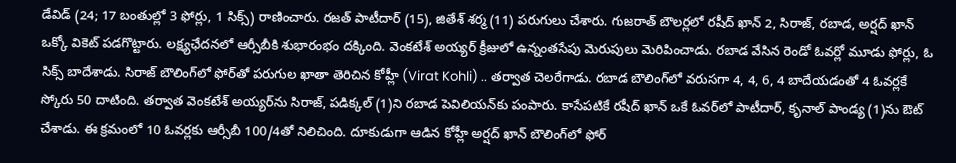డేవిడ్ (24; 17 బంతుల్లో 3 ఫోర్లు, 1 సిక్స్‌) రాణించారు. రజత్ పాటీదార్ (15), జితేశ్‌ శర్మ (11) పరుగులు చేశారు. గుజరాత్ బౌలర్లలో రషీద్ ఖాన్ 2, సిరాజ్, రబాడ, అర్షద్ ఖాన్ ఒక్కో వికెట్ పడగొట్టారు. లక్ష్యఛేదనలో ఆర్సీబీకి శుభారంభం దక్కింది. వెంకటేశ్‌ అయ్యర్ క్రీజులో ఉన్నంతసేపు మెరుపులు మెరిపించాడు. రబాడ వేసిన రెండో ఓవర్లో మూడు ఫోర్లు, ఓ సిక్స్ బాదేశాడు. సిరాజ్‌ బౌలింగ్‌లో ఫోర్‌తో పరుగుల ఖాతా తెరిచిన కోహ్లీ (Virat Kohli) .. తర్వాత చెలరేగాడు. రబాడ బౌలింగ్‌లో వరుసగా 4, 4, 6, 4 బాదేయడంతో 4 ఓవర్లకే స్కోరు 50 దాటింది. తర్వాత వెంకటేశ్‌ అయ్యర్‌ను సిరాజ్‌, పడిక్కల్ (1)ని రబాడ పెవిలియన్‌కు పంపారు. కాసేపటికే రషీద్ ఖాన్‌ ఒకే ఓవర్‌లో పాటీదార్, కృనాల్ పాండ్య (1)ను ఔట్ చేశాడు. ఈ క్రమంలో 10 ఓవర్లకు ఆర్సీబీ 100/4తో నిలిచింది. దూకుడుగా ఆడిన కోహ్లీ అర్షద్ ఖాన్ బౌలింగ్‌లో ఫోర్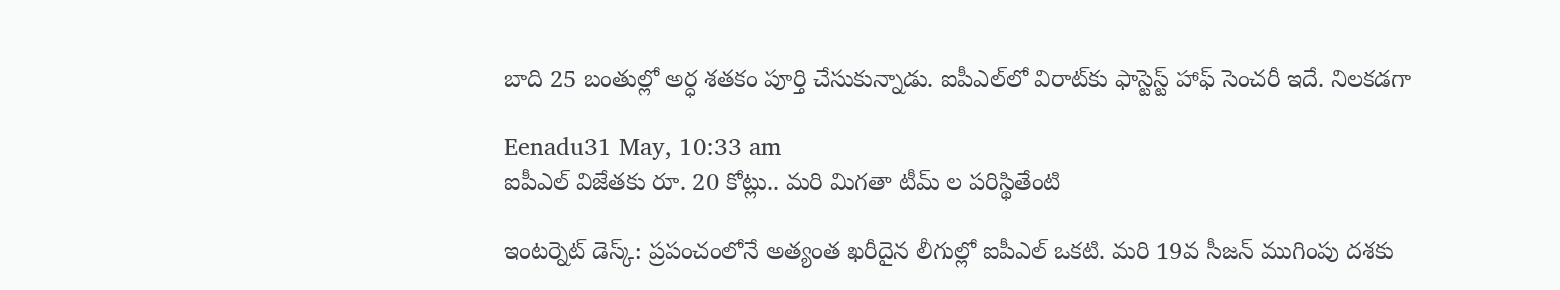బాది 25 బంతుల్లో అర్ధ శతకం పూర్తి చేసుకున్నాడు. ఐపీఎల్‌లో విరాట్‌కు ఫాస్టెస్ట్ హాఫ్‌ సెంచరీ ఇదే. నిలకడగా

Eenadu31 May, 10:33 am
ఐపీఎల్ విజేతకు రూ. 20 కోట్లు.. మరి మిగతా టీమ్ ల పరిస్థితేంటి

ఇంటర్నెట్ డెస్క్‌: ప్రపంచంలోనే అత్యంత ఖరీదైన లీగుల్లో ఐపీఎల్‌ ఒకటి. మరి 19వ సీజన్ ముగింపు దశకు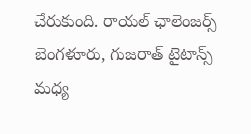చేరుకుంది. రాయల్ ఛాలెంజర్స్ బెంగళూరు, గుజరాత్ టైటాన్స్ మధ్య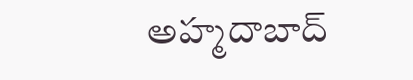అహ్మదాబాద్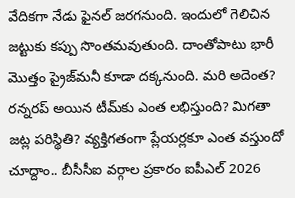వేదికగా నేడు ఫైనల్ జరగనుంది. ఇందులో గెలిచిన జట్టుకు కప్పు సొంతమవుతుంది. దాంతోపాటు భారీ మొత్తం ప్రైజ్‌మనీ కూడా దక్కనుంది. మరి అదెంత? రన్నరప్‌ అయిన టీమ్‌కు ఎంత లభిస్తుంది? మిగతా జట్ల పరిస్థితి? వ్యక్తిగతంగా ప్లేయర్లకూ ఎంత వస్తుందో చూద్దాం.. బీసీసీఐ వర్గాల ప్రకారం ఐపీఎల్ 2026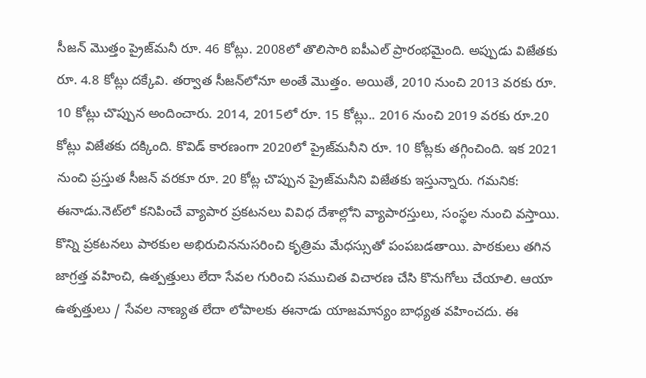సీజన్‌ మొత్తం ప్రైజ్‌మనీ రూ. 46 కోట్లు. 2008లో తొలిసారి ఐపీఎల్ ప్రారంభమైంది. అప్పుడు విజేతకు రూ. 4.8 కోట్లు దక్కేవి. తర్వాత సీజన్‌లోనూ అంతే మొత్తం. అయితే, 2010 నుంచి 2013 వరకు రూ. 10 కోట్లు చొప్పున అందించారు. 2014, 2015లో రూ. 15 కోట్లు.. 2016 నుంచి 2019 వరకు రూ.20 కోట్లు విజేతకు దక్కింది. కొవిడ్‌ కారణంగా 2020లో ప్రైజ్‌మనీని రూ. 10 కోట్లకు తగ్గించింది. ఇక 2021 నుంచి ప్రస్తుత సీజన్‌ వరకూ రూ. 20 కోట్ల చొప్పున ప్రైజ్‌మనీని విజేతకు ఇస్తున్నారు. గమనిక: ఈనాడు.నెట్‌లో కనిపించే వ్యాపార ప్రకటనలు వివిధ దేశాల్లోని వ్యాపారస్తులు, సంస్థల నుంచి వస్తాయి. కొన్ని ప్రకటనలు పాఠకుల అభిరుచిననుసరించి కృత్రిమ మేధస్సుతో పంపబడతాయి. పాఠకులు తగిన జాగ్రత్త వహించి, ఉత్పత్తులు లేదా సేవల గురించి సముచిత విచారణ చేసి కొనుగోలు చేయాలి. ఆయా ఉత్పత్తులు / సేవల నాణ్యత లేదా లోపాలకు ఈనాడు యాజమాన్యం బాధ్యత వహించదు. ఈ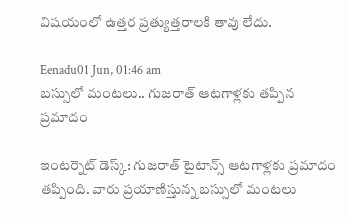విషయంలో ఉత్తర ప్రత్యుత్తరాలకి తావు లేదు.

Eenadu01 Jun, 01:46 am
బస్సులో మంటలు.. గుజరాత్ ఆటగాళ్లకు తప్పిన ప్రమాదం

ఇంటర్నెట్ డెస్క్: గుజరాత్ టైటాన్స్‌ ఆటగాళ్లకు ప్రమాదం తప్పింది. వారు ప్రయాణిస్తున్న బస్సులో మంటలు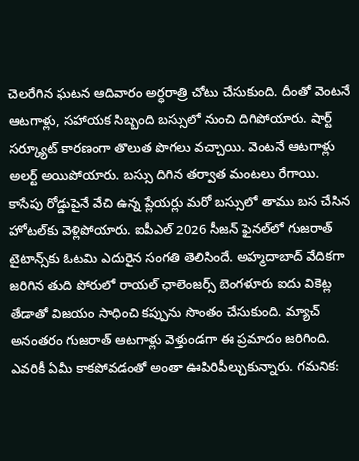చెలరేగిన ఘటన ఆదివారం అర్ధరాత్రి చోటు చేసుకుంది. దీంతో వెంటనే ఆటగాళ్లు, సహాయక సిబ్బంది బస్సులో నుంచి దిగిపోయారు. షార్ట్ సర్క్యూట్‌ కారణంగా తొలుత పొగలు వచ్చాయి. వెంటనే ఆటగాళ్లు అలర్ట్ అయిపోయారు. బస్సు దిగిన తర్వాత మంటలు రేగాయి. కాసేపు రోడ్డుపైనే వేచి ఉన్న ప్లేయర్లు మరో బస్సులో తాము బస చేసిన హోటల్‌కు వెళ్లిపోయారు. ఐపీఎల్ 2026 సీజన్‌ ఫైనల్‌లో గుజరాత్ టైటాన్స్‌కు ఓటమి ఎదురైన సంగతి తెలిసిందే. అహ్మదాబాద్‌ వేదికగా జరిగిన తుది పోరులో రాయల్ ఛాలెంజర్స్ బెంగళూరు ఐదు వికెట్ల తేడాతో విజయం సాధించి కప్పును సొంతం చేసుకుంది. మ్యాచ్‌ అనంతరం గుజరాత్ ఆటగాళ్లు వెళ్తుండగా ఈ ప్రమాదం జరిగింది. ఎవరికీ ఏమీ కాకపోవడంతో అంతా ఊపిరిపీల్చుకున్నారు. గమనిక: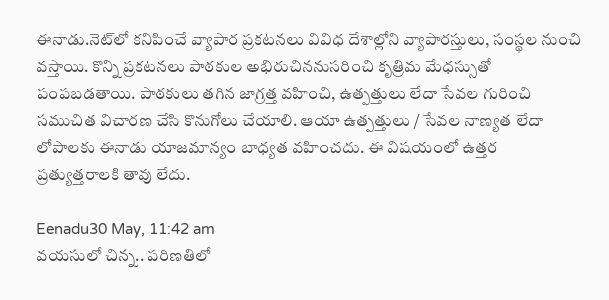ఈనాడు.నెట్‌లో కనిపించే వ్యాపార ప్రకటనలు వివిధ దేశాల్లోని వ్యాపారస్తులు, సంస్థల నుంచి వస్తాయి. కొన్ని ప్రకటనలు పాఠకుల అభిరుచిననుసరించి కృత్రిమ మేధస్సుతో పంపబడతాయి. పాఠకులు తగిన జాగ్రత్త వహించి, ఉత్పత్తులు లేదా సేవల గురించి సముచిత విచారణ చేసి కొనుగోలు చేయాలి. ఆయా ఉత్పత్తులు / సేవల నాణ్యత లేదా లోపాలకు ఈనాడు యాజమాన్యం బాధ్యత వహించదు. ఈ విషయంలో ఉత్తర ప్రత్యుత్తరాలకి తావు లేదు.

Eenadu30 May, 11:42 am
వయసులో చిన్న.. పరిణతిలో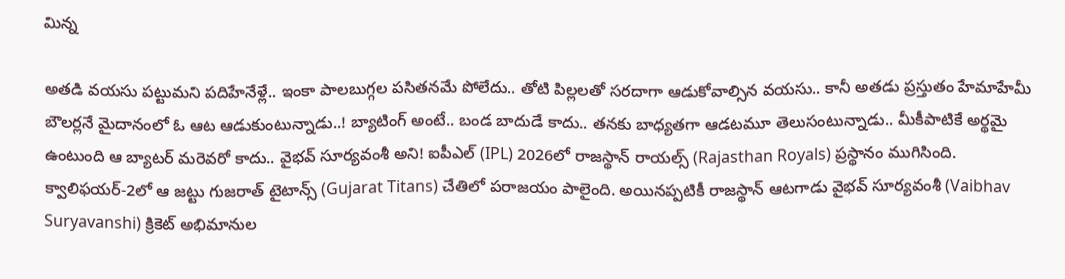మిన్న

అతడి వయసు పట్టుమని పదిహేనేళ్లే.. ఇంకా పాలబుగ్గల పసితనమే పోలేదు.. తోటి పిల్లలతో సరదాగా ఆడుకోవాల్సిన వయసు.. కానీ అతడు ప్రస్తుతం హేమాహేమీ బౌలర్లనే మైదానంలో ఓ ఆట ఆడుకుంటున్నాడు..! బ్యాటింగ్‌ అంటే.. బండ బాదుడే కాదు.. తనకు బాధ్యతగా ఆడటమూ తెలుసంటున్నాడు.. మీకీపాటికే అర్థమై ఉంటుంది ఆ బ్యాటర్‌ మరెవరో కాదు.. వైభవ్‌ సూర్యవంశీ అని! ఐపీఎల్‌ (IPL) 2026లో రాజస్థాన్‌ రాయల్స్‌ (Rajasthan Royals) ప్రస్థానం ముగిసింది. క్వాలిఫయర్‌-2లో ఆ జట్టు గుజరాత్‌ టైటాన్స్‌ (Gujarat Titans) చేతిలో పరాజయం పాలైంది. అయినప్పటికీ రాజస్థాన్‌ ఆటగాడు వైభవ్‌ సూర్యవంశీ (Vaibhav Suryavanshi) క్రికెట్‌ అభిమానుల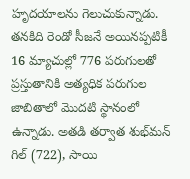హృదయాలను గెలుచుకున్నాడు. తనకిది రెండో సీజనే అయినప్పటికీ 16 మ్యాచుల్లో 776 పరుగులతో ప్రస్తుతానికి అత్యధిక పరుగుల జాబితాలో మొదటి స్థానంలో ఉన్నాడు. అతడి తర్వాత శుభ్‌మన్‌ గిల్‌ (722), సాయి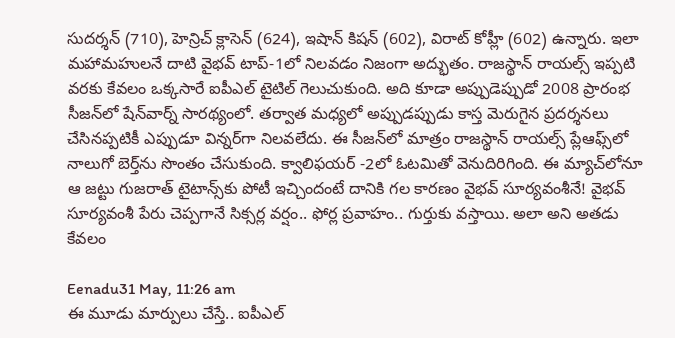సుదర్శన్‌ (710), హెన్రిచ్‌ క్లాసెన్‌ (624), ఇషాన్‌ కిషన్‌ (602), విరాట్‌ కోహ్లీ (602) ఉన్నారు. ఇలా మహామహులనే దాటి వైభవ్‌ టాప్‌-1లో నిలవడం నిజంగా అద్భుతం. రాజస్థాన్‌ రాయల్స్‌ ఇప్పటి వరకు కేవలం ఒక్కసారే ఐపీఎల్‌ టైటిల్‌ గెలుచుకుంది. అది కూడా అప్పుడెప్పుడో 2008 ప్రారంభ సీజన్‌లో షేన్‌వార్న్‌ సారథ్యంలో. తర్వాత మధ్యలో అప్పుడప్పుడు కాస్త మెరుగైన ప్రదర్శనలు చేసినప్పటికీ ఎప్పుడూ విన్నర్‌గా నిలవలేదు. ఈ సీజన్‌లో మాత్రం రాజస్థాన్‌ రాయల్స్‌ ప్లేఆఫ్స్‌లో నాలుగో బెర్త్‌ను సొంతం చేసుకుంది. క్వాలిఫయర్‌ -2లో ఓటమితో వెనుదిరిగింది. ఈ మ్యాచ్‌లోనూ ఆ జట్టు గుజరాత్‌ టైటాన్స్‌కు పోటీ ఇచ్చిందంటే దానికి గల కారణం వైభవ్‌ సూర్యవంశీనే! వైభవ్‌ సూర్యవంశీ పేరు చెప్పగానే సిక్సర్ల వర్షం.. ఫోర్ల ప్రవాహం.. గుర్తుకు వస్తాయి. అలా అని అతడు కేవలం

Eenadu31 May, 11:26 am
ఈ మూడు మార్పులు చేస్తే.. ఐపీఎల్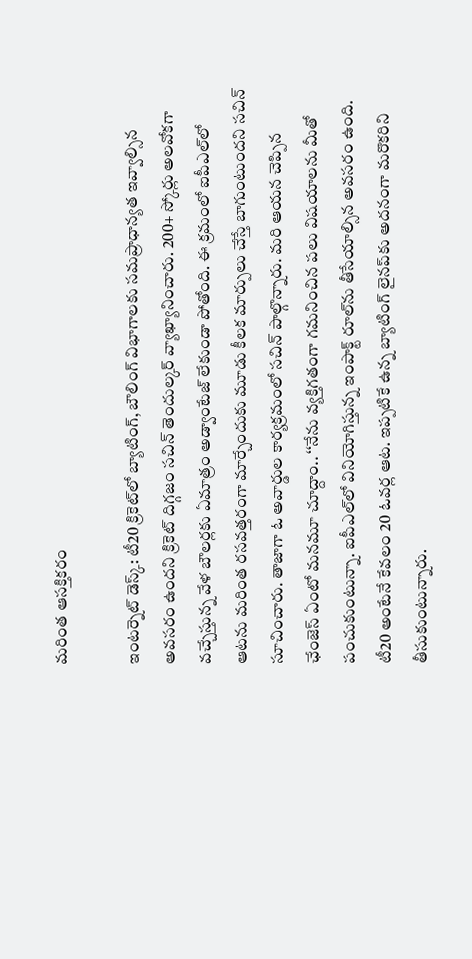మరింత ఆసక్తికరం

ఇంటర్నెట్ డెస్క్‌: టీ20 క్రికెట్‌లో బ్యాటింగ్‌, బౌలింగ్‌ విభాగాలకు సమప్రాధాన్యత ఇవ్వాల్సిన అవసరం ఉందని క్రికెట్ దిగ్గజం సచిన్ తెందుల్కర్‌ వ్యాఖ్యానించారు. 200+ స్కోర్లు అలవోకగా వచ్చేస్తున్న వేళ బౌలర్లకు ఏమాత్రం అడ్వాంటేజ్‌ లేకుండా పోతోంది. ఈ క్రమంలో ఐపీఎల్‌లో ఆటను మరింత రసవత్తరంగా మార్చేందుకు మూడు కీలక మార్పులు చేస్తే బాగుంటుందని సచిన్ సూచించారు. తాజాగా ఓ అవార్డుల కార్యక్రమంలో సచిన్ పాల్గొన్నారు. మరి ఆయన చెప్పిన ఛేంజెస్‌ ఏంటో మనమూ చూద్దాం.. ‘‘నేను వ్యక్తిగతంగా గమనించిన పలు విషయాలను మీతో పంచుకుంటున్నా. ఐపీఎల్‌లో వినియోగిస్తున్న ఇంపాక్ట్ రూల్‌ను తీసేయాల్సిన అవసరం ఉంది. టీ20 అంటేనే కేవలం 20 ఓవర్ల ఆట. ఇప్పటికే ఉన్న బ్యాటింగ్ లైనప్‌కు అదనంగా మరొకరిని తీసుకుంటున్నారు.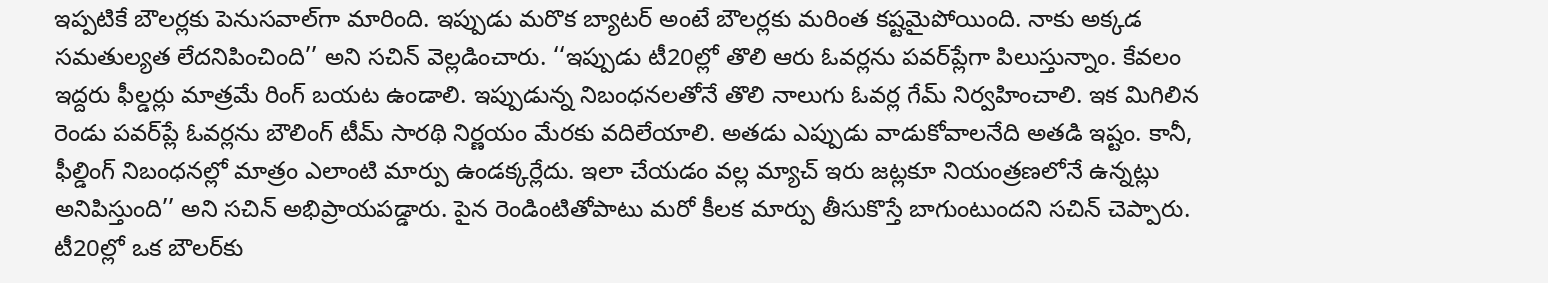ఇప్పటికే బౌలర్లకు పెనుసవాల్‌గా మారింది. ఇప్పుడు మరొక బ్యాటర్‌ అంటే బౌలర్లకు మరింత కష్టమైపోయింది. నాకు అక్కడ సమతుల్యత లేదనిపించింది’’ అని సచిన్ వెల్లడించారు. ‘‘ఇప్పుడు టీ20ల్లో తొలి ఆరు ఓవర్లను పవర్‌ప్లేగా పిలుస్తున్నాం. కేవలం ఇద్దరు ఫీల్డర్లు మాత్రమే రింగ్‌ బయట ఉండాలి. ఇప్పుడున్న నిబంధనలతోనే తొలి నాలుగు ఓవర్ల గేమ్‌ నిర్వహించాలి. ఇక మిగిలిన రెండు పవర్‌ప్లే ఓవర్లను బౌలింగ్ టీమ్‌ సారథి నిర్ణయం మేరకు వదిలేయాలి. అతడు ఎప్పుడు వాడుకోవాలనేది అతడి ఇష్టం. కానీ, ఫీల్డింగ్ నిబంధనల్లో మాత్రం ఎలాంటి మార్పు ఉండక్కర్లేదు. ఇలా చేయడం వల్ల మ్యాచ్‌ ఇరు జట్లకూ నియంత్రణలోనే ఉన్నట్లు అనిపిస్తుంది’’ అని సచిన్ అభిప్రాయపడ్డారు. పైన రెండింటితోపాటు మరో కీలక మార్పు తీసుకొస్తే బాగుంటుందని సచిన్ చెప్పారు. టీ20ల్లో ఒక బౌలర్‌కు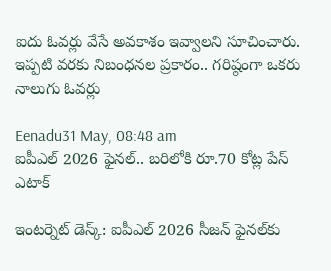ఐదు ఓవర్లు వేసే అవకాశం ఇవ్వాలని సూచించారు. ఇప్పటి వరకు నిబంధనల ప్రకారం.. గరిష్ఠంగా ఒకరు నాలుగు ఓవర్లు

Eenadu31 May, 08:48 am
ఐపీఎల్ 2026 ఫైనల్.. బరిలోకి రూ.70 కోట్ల పేస్ ఎటాక్

ఇంటర్నెట్ డెస్క్‌: ఐపీఎల్ 2026 సీజన్‌ ఫైనల్‌కు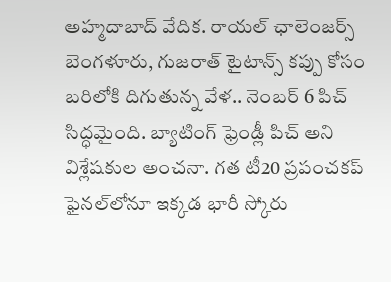అహ్మదాబాద్ వేదిక. రాయల్ ఛాలెంజర్స్‌ బెంగళూరు, గుజరాత్ టైటాన్స్‌ కప్పు కోసం బరిలోకి దిగుతున్న వేళ.. నెంబర్ 6 పిచ్‌ సిద్ధమైంది. బ్యాటింగ్‌ ఫ్రెండ్లీ పిచ్ అని విశ్లేషకుల అంచనా. గత టీ20 ప్రపంచకప్ ఫైనల్‌లోనూ ఇక్కడ భారీ స్కోరు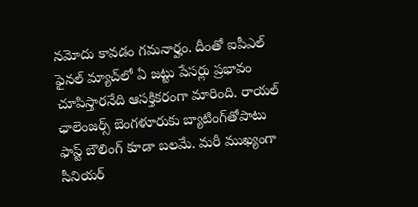నమోదు కావడం గమనార్హం. దీంతో ఐపీఎల్‌ ఫైనల్‌ మ్యాచ్‌లో ఏ జట్టు పేసర్లు ప్రభావం చూపిస్తారనేది ఆసక్తికరంగా మారింది. రాయల్ ఛాలెంజర్స్ బెంగళూరుకు బ్యాటింగ్‌తోపాటు ఫాస్ట్ బౌలింగ్‌ కూడా బలమే. మరీ ముఖ్యంగా సీనియర్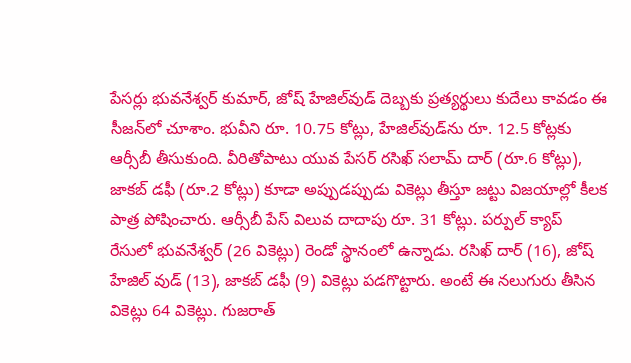పేసర్లు భువనేశ్వర్ కుమార్, జోష్ హేజిల్‌వుడ్ దెబ్బకు ప్రత్యర్థులు కుదేలు కావడం ఈ సీజన్‌లో చూశాం. భువీని రూ. 10.75 కోట్లు, హేజిల్‌వుడ్‌ను రూ. 12.5 కోట్లకు ఆర్సీబీ తీసుకుంది. వీరితోపాటు యువ పేసర్ రసిఖ్ సలామ్‌ దార్ (రూ.6 కోట్లు), జాకబ్ డఫీ (రూ.2 కోట్లు) కూడా అప్పుడప్పుడు వికెట్లు తీస్తూ జట్టు విజయాల్లో కీలక పాత్ర పోషించారు. ఆర్సీబీ పేస్ విలువ దాదాపు రూ. 31 కోట్లు. పర్పుల్ క్యాప్‌ రేసులో భువనేశ్వర్ (26 వికెట్లు) రెండో స్థానంలో ఉన్నాడు. రసిఖ్ దార్ (16), జోష్ హేజిల్ వుడ్ (13), జాకబ్ డఫీ (9) వికెట్లు పడగొట్టారు. అంటే ఈ నలుగురు తీసిన వికెట్లు 64 వికెట్లు. గుజరాత్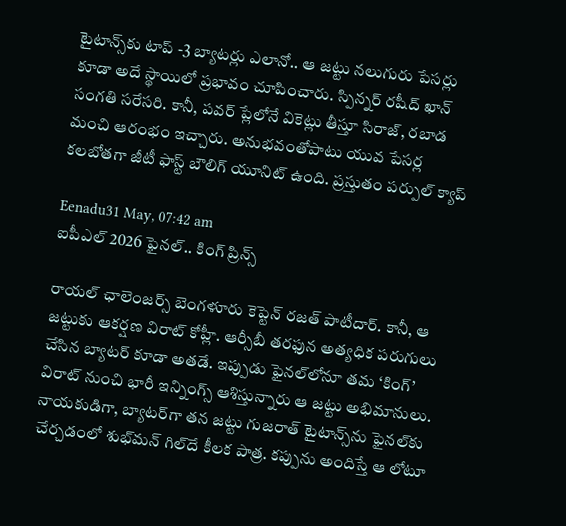టైటాన్స్‌కు టాప్ -3 బ్యాటర్లు ఎలానో.. ఆ జట్టు నలుగురు పేసర్లు కూడా అదే స్థాయిలో ప్రభావం చూపించారు. స్పిన్నర్ రషీద్ ఖాన్ సంగతి సరేసరి. కానీ, పవర్‌ ప్లేలోనే వికెట్లు తీస్తూ సిరాజ్, రబాడ మంచి ఆరంభం ఇచ్చారు. అనుభవంతోపాటు యువ పేసర్ల కలబోతగా జీటీ ఫాస్ట్ బౌలిగ్‌ యూనిట్ ఉంది. ప్రస్తుతం పర్పుల్ క్యాప్

Eenadu31 May, 07:42 am
ఐపీఎల్ 2026 ఫైనల్.. కింగ్ ప్రిన్స్

రాయల్ ఛాలెంజర్స్ బెంగళూరు కెప్టెన్ రజత్ పాటీదార్. కానీ, ఆ జట్టుకు ఆకర్షణ విరాట్ కోహ్లీ. ఆర్సీబీ తరఫున అత్యధిక పరుగులు చేసిన బ్యాటర్‌ కూడా అతడే. ఇప్పుడు ఫైనల్‌లోనూ తమ ‘కింగ్‌’ విరాట్ నుంచి భారీ ఇన్నింగ్స్‌ ఆశిస్తున్నారు ఆ జట్టు అభిమానులు. నాయకుడిగా, బ్యాటర్‌గా తన జట్టు గుజరాత్ టైటాన్స్‌ను ఫైనల్‌కు చేర్చడంలో శుభ్‌మన్‌ గిల్‌దే కీలక పాత్ర. కప్పును అందిస్తే ఆ లోటూ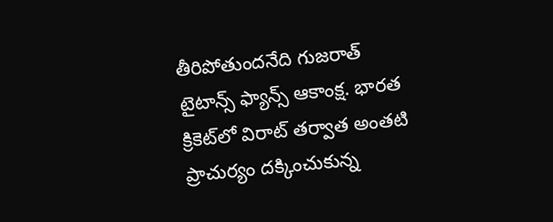తీరిపోతుందనేది గుజరాత్ టైటాన్స్ ఫ్యాన్స్‌ ఆకాంక్ష. భారత క్రికెట్‌లో విరాట్ తర్వాత అంతటి ప్రాచుర్యం దక్కించుకున్న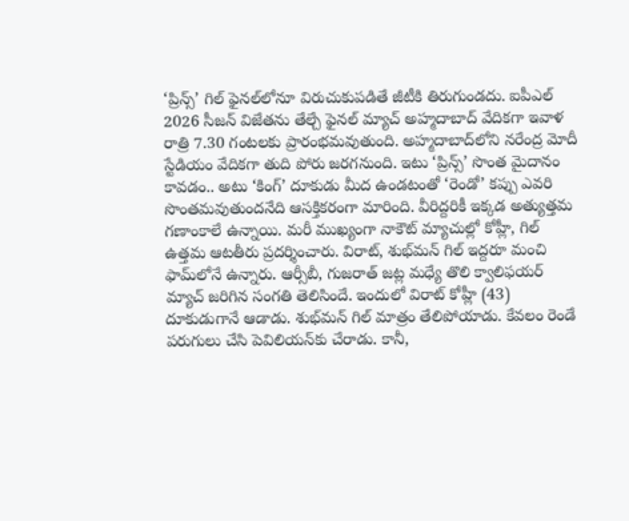‘ప్రిన్స్‌’ గిల్‌ ఫైనల్‌లోనూ విరుచుకుపడితే జీటీకి తిరుగుండదు. ఐపీఎల్ 2026 సీజన్‌ విజేతను తేల్చే ఫైనల్‌ మ్యాచ్‌ అహ్మదాబాద్‌ వేదికగా ఇవాళ రాత్రి 7.30 గంటలకు ప్రారంభమవుతుంది. అహ్మదాబాద్‌లోని నరేంద్ర మోదీ స్టేడియం వేదికగా తుది పోరు జరగనుంది. ఇటు ‘ప్రిన్స్‌’ సొంత మైదానం కావడం.. అటు ‘కింగ్‌’ దూకుడు మీద ఉండటంతో ‘రెండో’ కప్పు ఎవరి సొంతమవుతుందనేది ఆసక్తికరంగా మారింది. వీరిద్దరికీ ఇక్కడ అత్యుత్తమ గణాంకాలే ఉన్నాయి. మరీ ముఖ్యంగా నాకౌట్‌ మ్యాచుల్లో కోహ్లీ, గిల్ ఉత్తమ ఆటతీరు ప్రదర్శించారు. విరాట్, శుభ్‌మన్‌ గిల్ ఇద్దరూ మంచి ఫామ్‌లోనే ఉన్నారు. ఆర్సీబీ, గుజరాత్‌ జట్ల మధ్యే తొలి క్వాలిఫయర్‌ మ్యాచ్ జరిగిన సంగతి తెలిసిందే. ఇందులో విరాట్ కోహ్లీ (43) దూకుడుగానే ఆడాడు. శుభ్‌మన్ గిల్ మాత్రం తేలిపోయాడు. కేవలం రెండే పరుగులు చేసి పెవిలియన్‌కు చేరాడు. కానీ,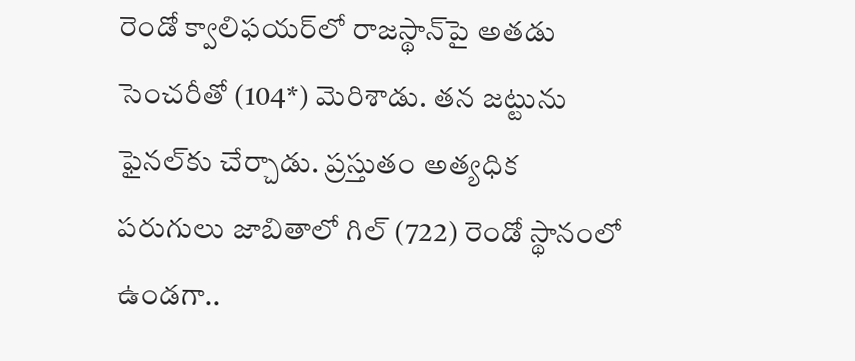రెండో క్వాలిఫయర్‌లో రాజస్థాన్‌పై అతడు సెంచరీతో (104*) మెరిశాడు. తన జట్టును ఫైనల్‌కు చేర్చాడు. ప్రస్తుతం అత్యధిక పరుగులు జాబితాలో గిల్ (722) రెండో స్థానంలో ఉండగా..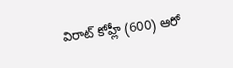విరాట్ కోహ్లీ (600) ఆరో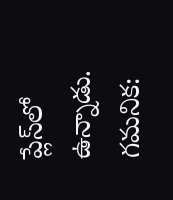ప్లేస్‌లో ఉన్నాడు. గమనిక: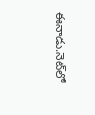ఈనాడు.నెట్‌లో